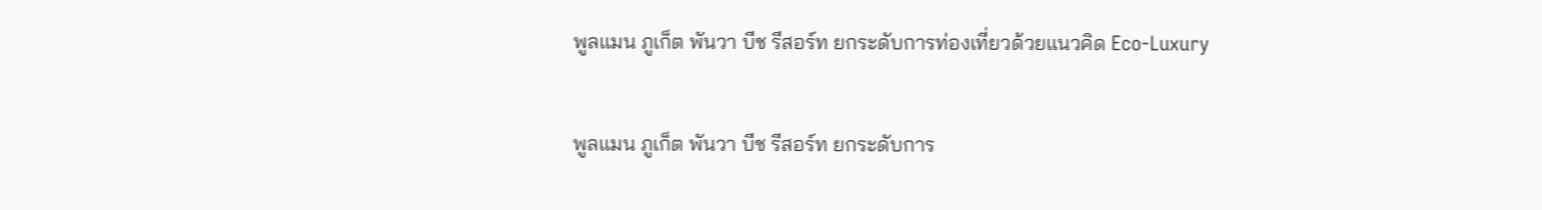พูลแมน ภูเก็ต พันวา บีช รีสอร์ท ยกระดับการท่องเที่ยวด้วยแนวคิด Eco-Luxury

พูลแมน ภูเก็ต พันวา บีช รีสอร์ท ยกระดับการ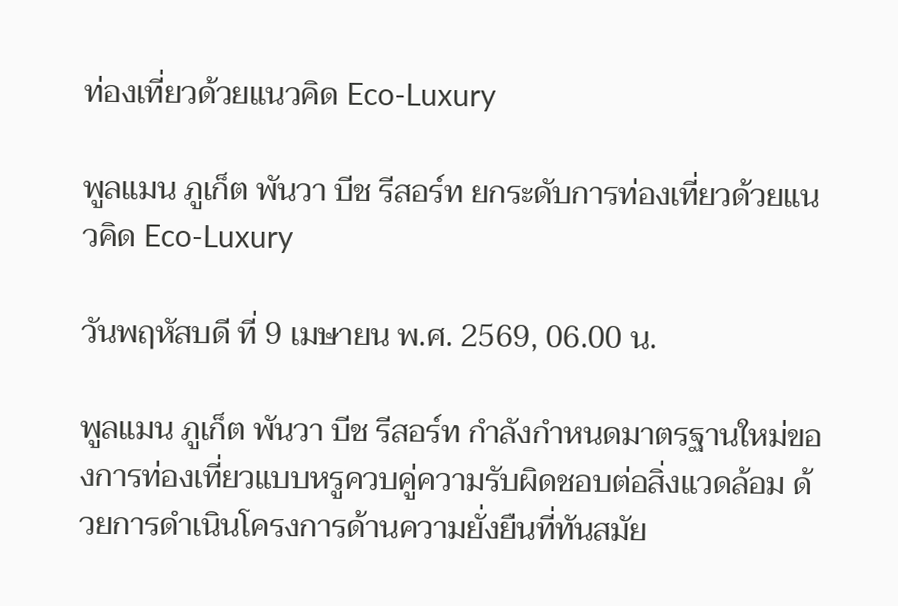ท่องเที่ยวด้วยแนวคิด Eco-Luxury

พูลแมน ภูเก็ต พันวา บีช รีสอร์ท ยกระดับการท่องเที่ยวด้วยแนวคิด Eco-Luxury

วันพฤหัสบดี ที่ 9 เมษายน พ.ศ. 2569, 06.00 น.

พูลแมน ภูเก็ต พันวา บีช รีสอร์ท กำลังกำหนดมาตรฐานใหม่ของการท่องเที่ยวแบบหรูควบคู่ความรับผิดชอบต่อสิ่งแวดล้อม ด้วยการดำเนินโครงการด้านความยั่งยืนที่ทันสมัย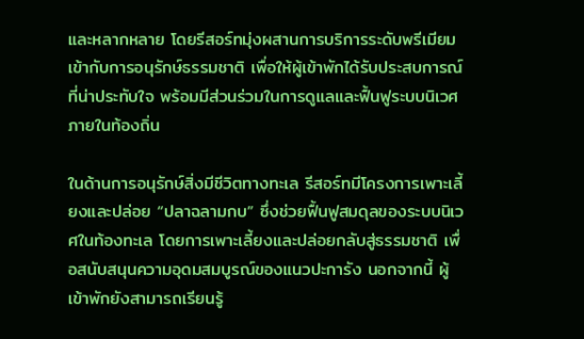และหลากหลาย โดยรีสอร์ทมุ่งผสานการบริการระดับพรีเมียมเข้ากับการอนุรักษ์ธรรมชาติ เพื่อให้ผู้เข้าพักได้รับประสบการณ์ที่น่าประทับใจ พร้อมมีส่วนร่วมในการดูแลและฟื้นฟูระบบนิเวศภายในท้องถิ่น

ในด้านการอนุรักษ์สิ่งมีชีวิตทางทะเล รีสอร์ทมีโครงการเพาะเลี้ยงและปล่อย “ปลาฉลามกบ” ซึ่งช่วยฟื้นฟูสมดุลของระบบนิเวศในท้องทะเล โดยการเพาะเลี้ยงและปล่อยกลับสู่ธรรมชาติ เพื่อสนับสนุนความอุดมสมบูรณ์ของแนวปะการัง นอกจากนี้ ผู้เข้าพักยังสามารถเรียนรู้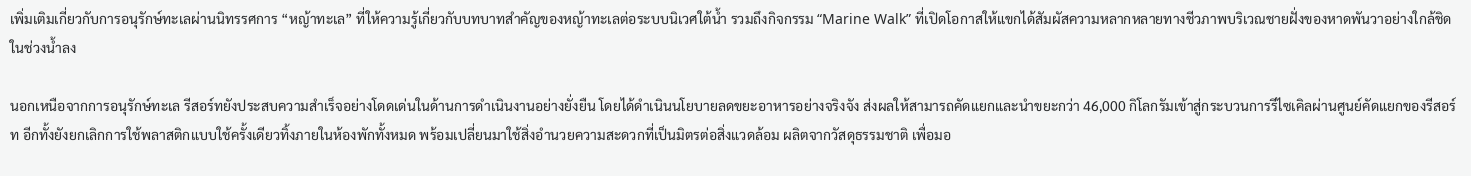เพิ่มเติมเกี่ยวกับการอนุรักษ์ทะเลผ่านนิทรรศการ “หญ้าทะเล” ที่ให้ความรู้เกี่ยวกับบทบาทสำคัญของหญ้าทะเลต่อระบบนิเวศใต้น้ำ รวมถึงกิจกรรม “Marine Walk” ที่เปิดโอกาสให้แขกได้สัมผัสความหลากหลายทางชีวภาพบริเวณชายฝั่งของหาดพันวาอย่างใกล้ชิดในช่วงน้ำลง

นอกเหนือจากการอนุรักษ์ทะเล รีสอร์ทยังประสบความสำเร็จอย่างโดดเด่นในด้านการดำเนินงานอย่างยั่งยืน โดยได้ดำเนินนโยบายลดขยะอาหารอย่างจริงจัง ส่งผลให้สามารถคัดแยกและนำขยะกว่า 46,000 กิโลกรัมเข้าสู่กระบวนการรีไซเคิลผ่านศูนย์คัดแยกของรีสอร์ท อีกทั้งยังยกเลิกการใช้พลาสติกแบบใช้ครั้งเดียวทิ้งภายในห้องพักทั้งหมด พร้อมเปลี่ยนมาใช้สิ่งอำนวยความสะดวกที่เป็นมิตรต่อสิ่งแวดล้อม ผลิตจากวัสดุธรรมชาติ เพื่อมอ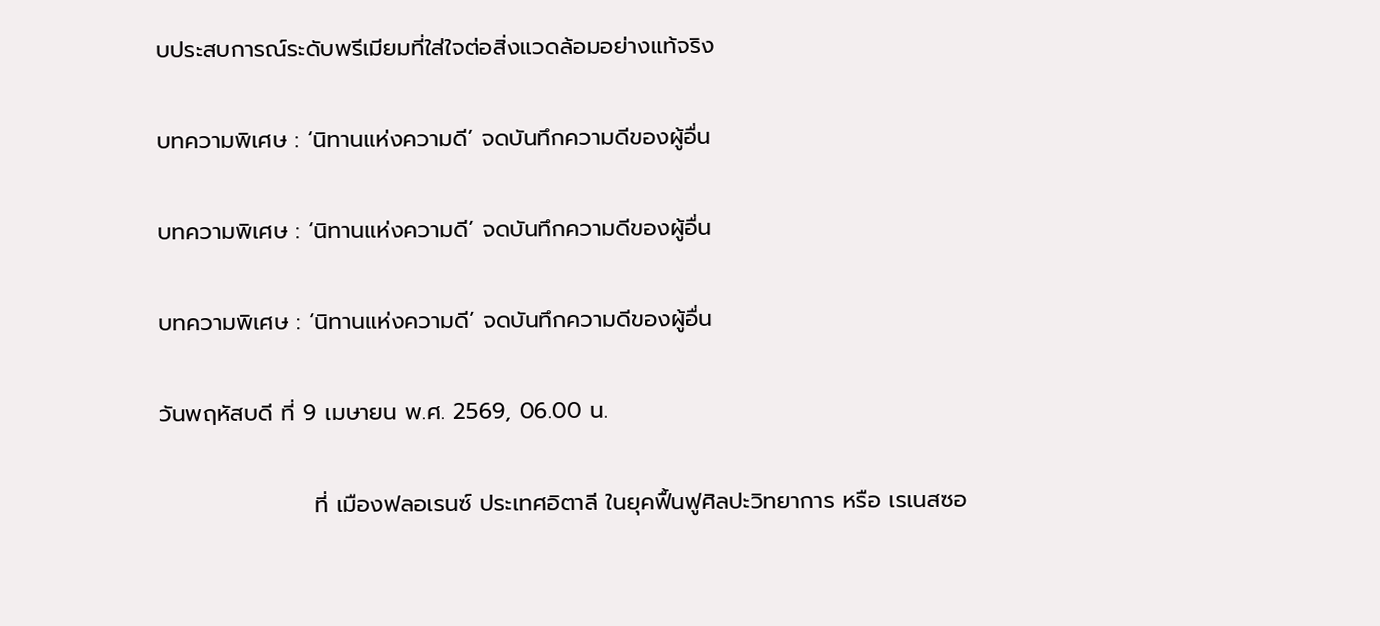บประสบการณ์ระดับพรีเมียมที่ใส่ใจต่อสิ่งแวดล้อมอย่างแท้จริง

บทความพิเศษ : ‘นิทานแห่งความดี’ จดบันทึกความดีของผู้อื่น

บทความพิเศษ : ‘นิทานแห่งความดี’ จดบันทึกความดีของผู้อื่น

บทความพิเศษ : ‘นิทานแห่งความดี’ จดบันทึกความดีของผู้อื่น

วันพฤหัสบดี ที่ 9 เมษายน พ.ศ. 2569, 06.00 น.

                   ที่ เมืองฟลอเรนซ์ ประเทศอิตาลี ในยุคฟื้นฟูศิลปะวิทยาการ หรือ เรเนสซอ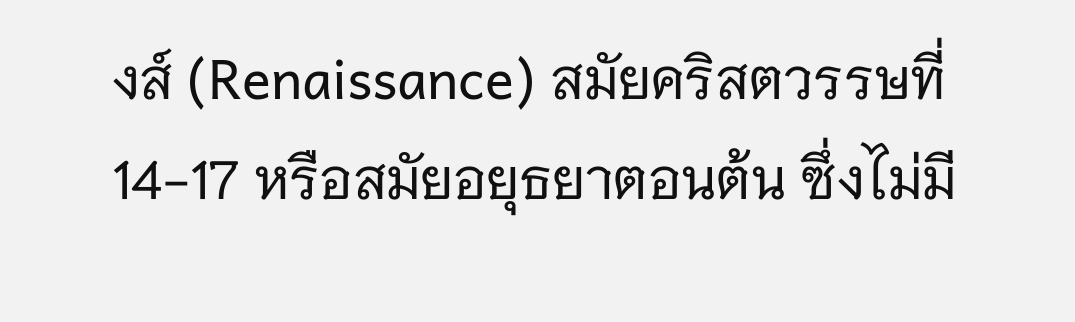งส์ (Renaissance) สมัยคริสตวรรษที่ 14-17 หรือสมัยอยุธยาตอนต้น ซึ่งไม่มี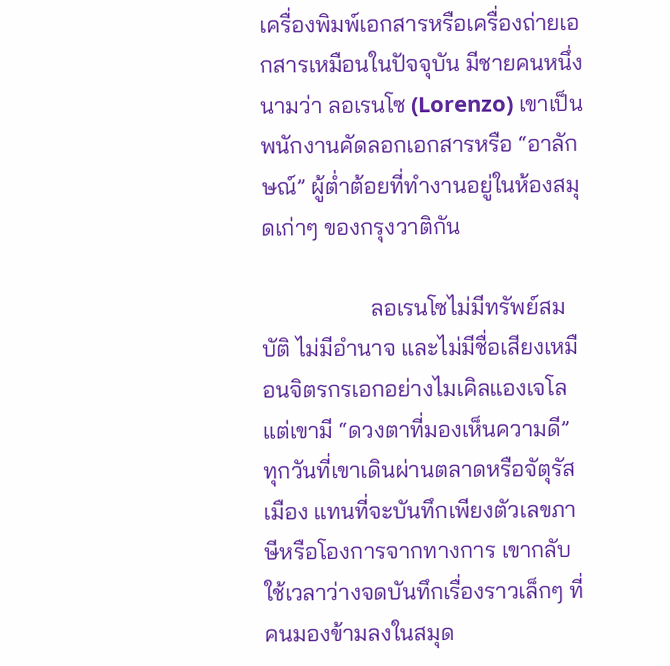เครื่องพิมพ์เอกสารหรือเครื่องถ่ายเอกสารเหมือนในปัจจุบัน มีชายคนหนึ่งนามว่า ลอเรนโซ (Lorenzo) เขาเป็น พนักงานคัดลอกเอกสารหรือ “อาลักษณ์” ผู้ต่ำต้อยที่ทำงานอยู่ในห้องสมุดเก่าๆ ของกรุงวาติกัน

                   ลอเรนโซไม่มีทรัพย์สมบัติ ไม่มีอำนาจ และไม่มีชื่อเสียงเหมือนจิตรกรเอกอย่างไมเคิลแองเจโล แต่เขามี “ดวงตาที่มองเห็นความดี” ทุกวันที่เขาเดินผ่านตลาดหรือจัตุรัสเมือง แทนที่จะบันทึกเพียงตัวเลขภาษีหรือโองการจากทางการ เขากลับใช้เวลาว่างจดบันทึกเรื่องราวเล็กๆ ที่คนมองข้ามลงในสมุด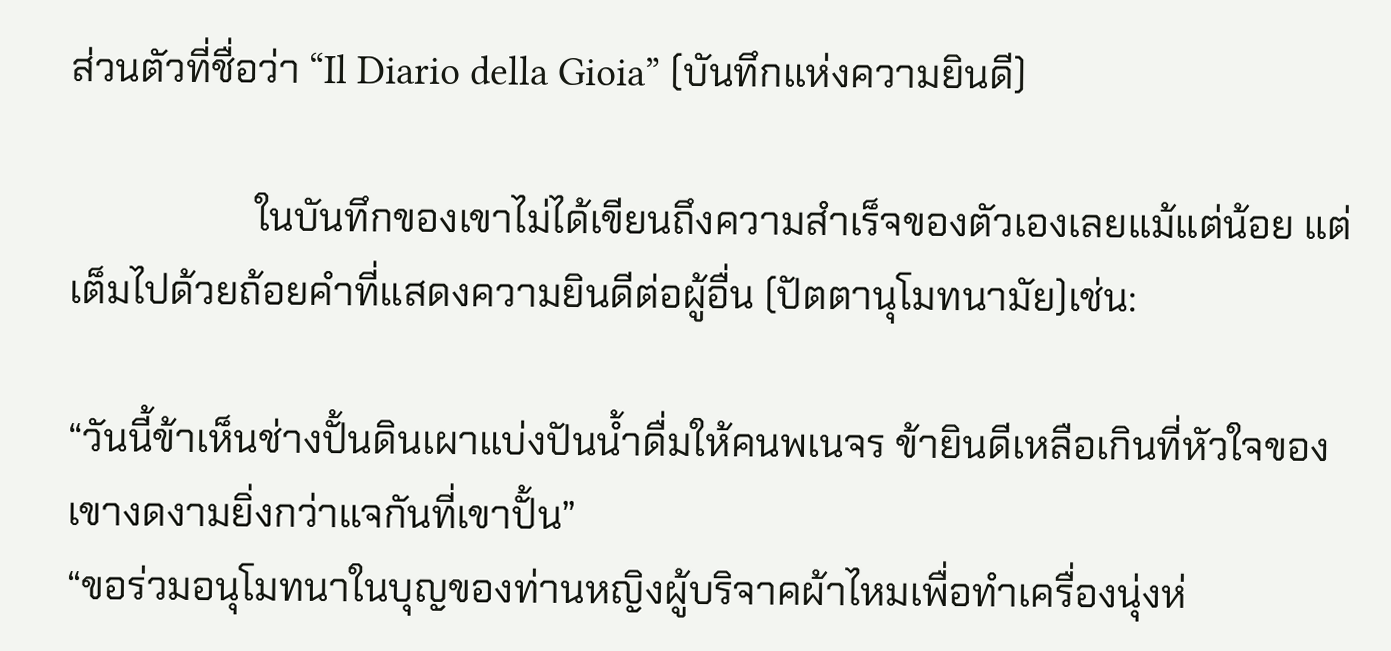ส่วนตัวที่ชื่อว่า “Il Diario della Gioia” (บันทึกแห่งความยินดี)

                   ในบันทึกของเขาไม่ได้เขียนถึงความสำเร็จของตัวเองเลยแม้แต่น้อย แต่เต็มไปด้วยถ้อยคำที่แสดงความยินดีต่อผู้อื่น (ปัตตานุโมทนามัย)เช่น:

“วันนี้ข้าเห็นช่างปั้นดินเผาแบ่งปันน้ำดื่มให้คนพเนจร ข้ายินดีเหลือเกินที่หัวใจของเขางดงามยิ่งกว่าแจกันที่เขาปั้น”
“ขอร่วมอนุโมทนาในบุญของท่านหญิงผู้บริจาคผ้าไหมเพื่อทำเครื่องนุ่งห่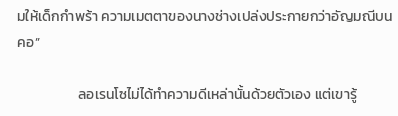มให้เด็กกำพร้า ความเมตตาของนางช่างเปล่งประกายกว่าอัญมณีบนคอ”

                   ลอเรนโซไม่ได้ทำความดีเหล่านั้นด้วยตัวเอง แต่เขารู้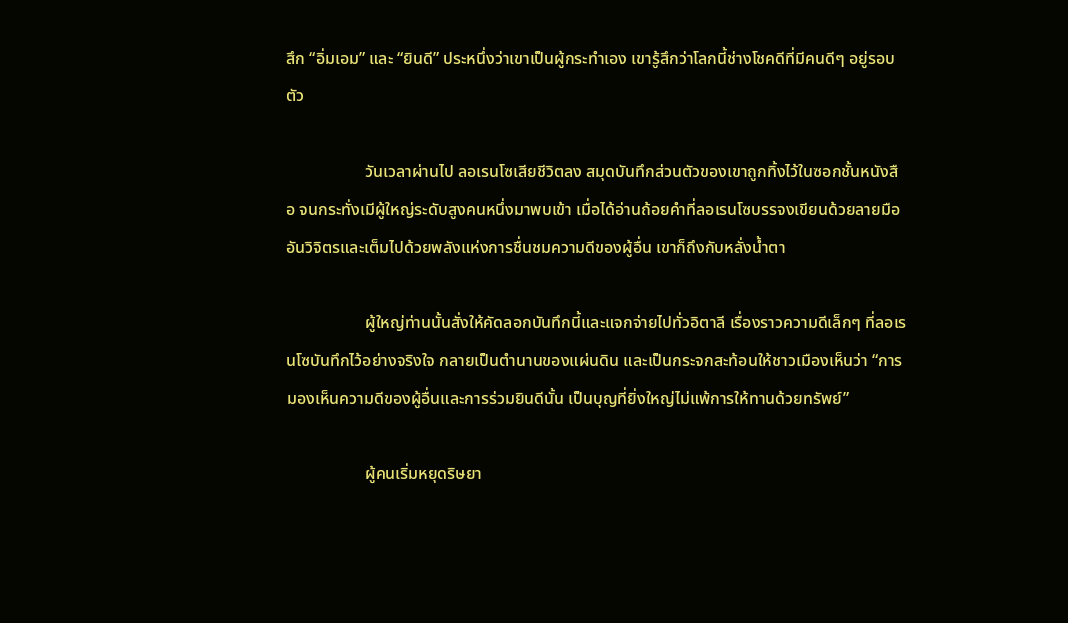สึก “อิ่มเอม” และ “ยินดี” ประหนึ่งว่าเขาเป็นผู้กระทำเอง เขารู้สึกว่าโลกนี้ช่างโชคดีที่มีคนดีๆ อยู่รอบตัว

                   วันเวลาผ่านไป ลอเรนโซเสียชีวิตลง สมุดบันทึกส่วนตัวของเขาถูกทิ้งไว้ในซอกชั้นหนังสือ จนกระทั่งเมีผู้ใหญ่ระดับสูงคนหนึ่งมาพบเข้า เมื่อได้อ่านถ้อยคำที่ลอเรนโซบรรจงเขียนด้วยลายมืออันวิจิตรและเต็มไปด้วยพลังแห่งการชื่นชมความดีของผู้อื่น เขาก็ถึงกับหลั่งน้ำตา

                   ผู้ใหญ่ท่านนั้นสั่งให้คัดลอกบันทึกนี้และแจกจ่ายไปทั่วอิตาลี เรื่องราวความดีเล็กๆ ที่ลอเรนโซบันทึกไว้อย่างจริงใจ กลายเป็นตำนานของแผ่นดิน และเป็นกระจกสะท้อนให้ชาวเมืองเห็นว่า “การมองเห็นความดีของผู้อื่นและการร่วมยินดีนั้น เป็นบุญที่ยิ่งใหญ่ไม่แพ้การให้ทานด้วยทรัพย์”

                   ผู้คนเริ่มหยุดริษยา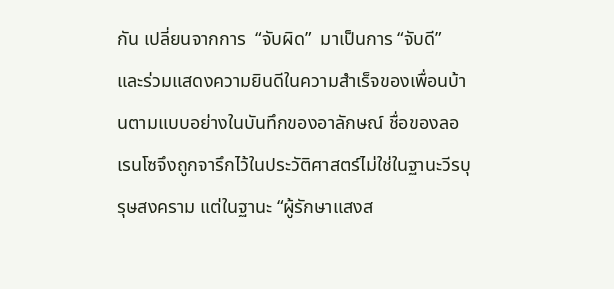กัน เปลี่ยนจากการ  “จับผิด”  มาเป็นการ “จับดี” และร่วมแสดงความยินดีในความสำเร็จของเพื่อนบ้านตามแบบอย่างในบันทึกของอาลักษณ์ ชื่อของลอเรนโซจึงถูกจารึกไว้ในประวัติศาสตร์ไม่ใช่ในฐานะวีรบุรุษสงคราม แต่ในฐานะ “ผู้รักษาแสงส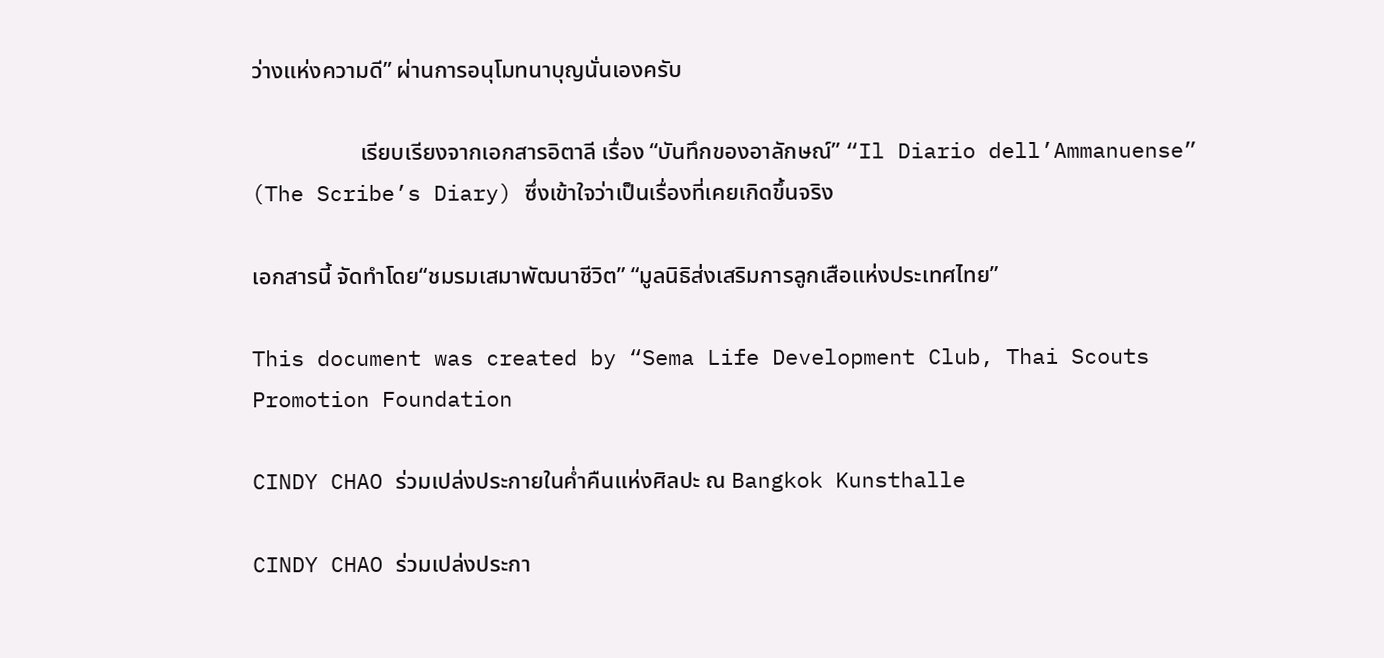ว่างแห่งความดี” ผ่านการอนุโมทนาบุญนั่นเองครับ

                   เรียบเรียงจากเอกสารอิตาลี เรื่อง “บันทึกของอาลักษณ์” “Il Diario dell’Ammanuense” (The Scribe’s Diary) ซึ่งเข้าใจว่าเป็นเรื่องที่เคยเกิดขึ้นจริง

เอกสารนี้ จัดทำโดย“ชมรมเสมาพัฒนาชีวิต” “มูลนิธิส่งเสริมการลูกเสือแห่งประเทศไทย”

This document was created by “Sema Life Development Club, Thai Scouts Promotion Foundation

CINDY CHAO ร่วมเปล่งประกายในค่ำคืนแห่งศิลปะ ณ Bangkok Kunsthalle

CINDY CHAO ร่วมเปล่งประกา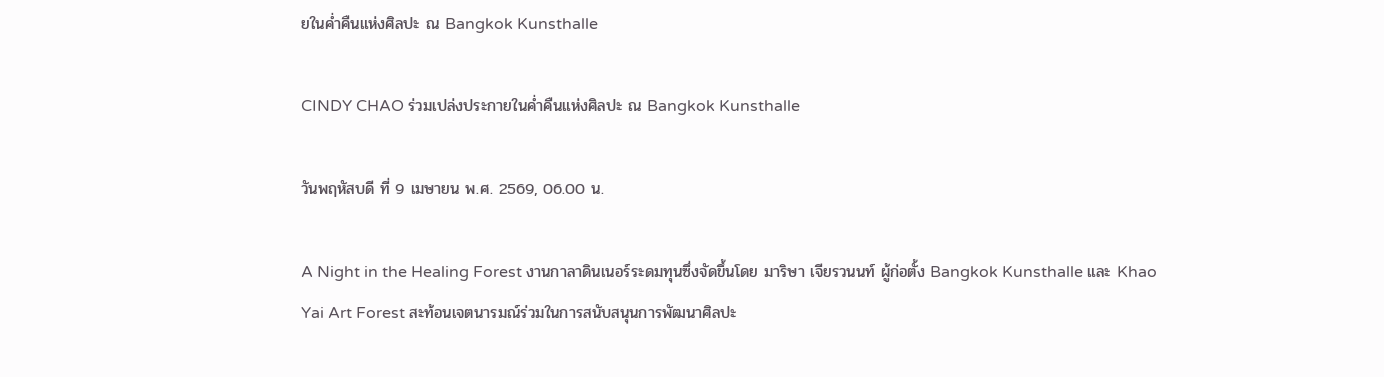ยในค่ำคืนแห่งศิลปะ ณ Bangkok Kunsthalle

CINDY CHAO ร่วมเปล่งประกายในค่ำคืนแห่งศิลปะ ณ Bangkok Kunsthalle

วันพฤหัสบดี ที่ 9 เมษายน พ.ศ. 2569, 06.00 น.

A Night in the Healing Forest งานกาลาดินเนอร์ระดมทุนซึ่งจัดขึ้นโดย มาริษา เจียรวนนท์ ผู้ก่อตั้ง Bangkok Kunsthalle และ Khao Yai Art Forest สะท้อนเจตนารมณ์ร่วมในการสนับสนุนการพัฒนาศิลปะ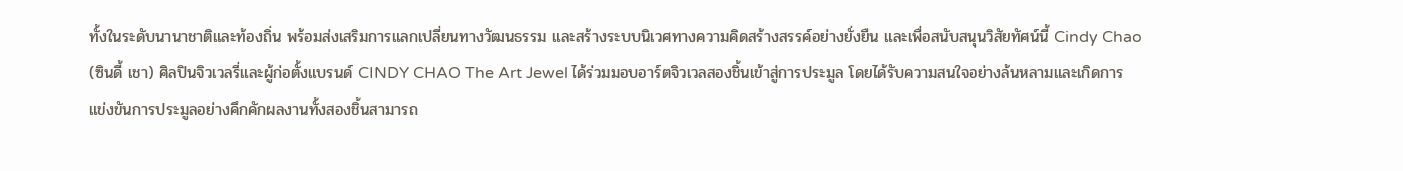ทั้งในระดับนานาชาติและท้องถิ่น พร้อมส่งเสริมการแลกเปลี่ยนทางวัฒนธรรม และสร้างระบบนิเวศทางความคิดสร้างสรรค์อย่างยั่งยืน และเพื่อสนับสนุนวิสัยทัศน์นี้ Cindy Chao (ซินดี้ เชา) ศิลปินจิวเวลรี่และผู้ก่อตั้งแบรนด์ CINDY CHAO The Art Jewel ได้ร่วมมอบอาร์ตจิวเวลสองชิ้นเข้าสู่การประมูล โดยได้รับความสนใจอย่างล้นหลามและเกิดการแข่งขันการประมูลอย่างคึกคักผลงานทั้งสองชิ้นสามารถ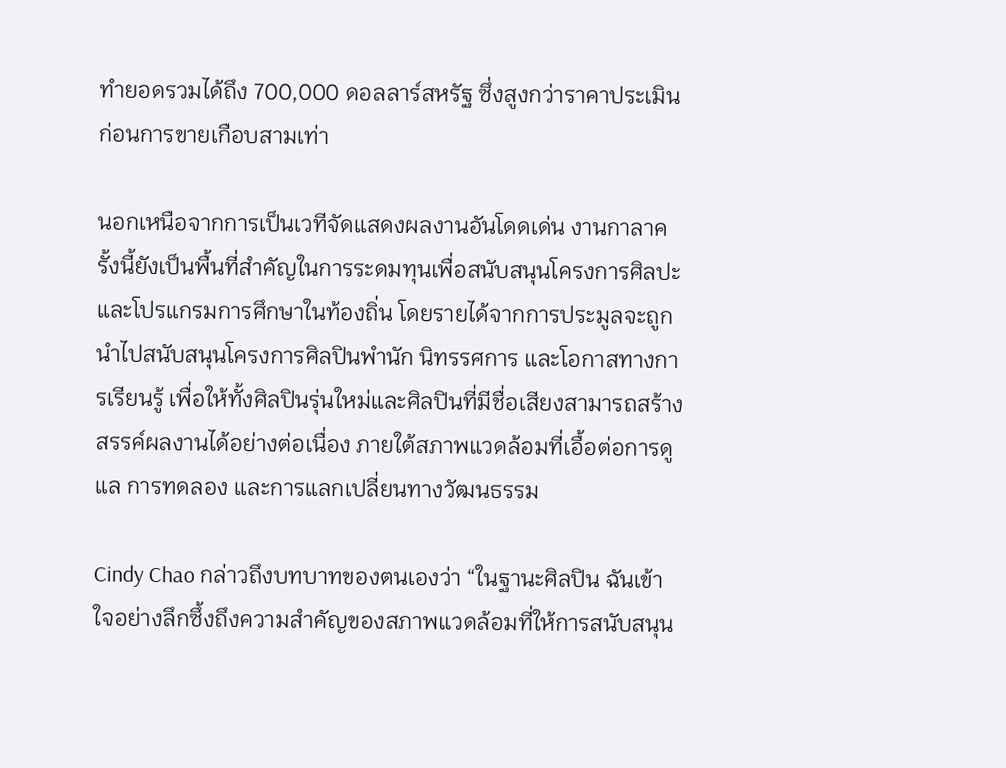ทำยอดรวมได้ถึง 700,000 ดอลลาร์สหรัฐ ซึ่งสูงกว่าราคาประเมินก่อนการขายเกือบสามเท่า

นอกเหนือจากการเป็นเวทีจัดแสดงผลงานอันโดดเด่น งานกาลาครั้งนี้ยังเป็นพื้นที่สำคัญในการระดมทุนเพื่อสนับสนุนโครงการศิลปะและโปรแกรมการศึกษาในท้องถิ่น โดยรายได้จากการประมูลจะถูกนำไปสนับสนุนโครงการศิลปินพำนัก นิทรรศการ และโอกาสทางการเรียนรู้ เพื่อให้ทั้งศิลปินรุ่นใหม่และศิลปินที่มีชื่อเสียงสามารถสร้างสรรค์ผลงานได้อย่างต่อเนื่อง ภายใต้สภาพแวดล้อมที่เอื้อต่อการดูแล การทดลอง และการแลกเปลี่ยนทางวัฒนธรรม

Cindy Chao กล่าวถึงบทบาทของตนเองว่า “ในฐานะศิลปิน ฉันเข้าใจอย่างลึกซึ้งถึงความสำคัญของสภาพแวดล้อมที่ให้การสนับสนุน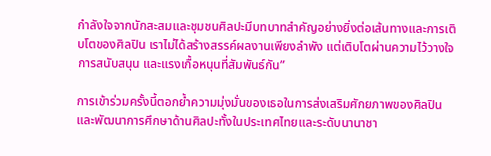กำลังใจจากนักสะสมและชุมชนศิลปะมีบทบาทสำคัญอย่างยิ่งต่อเส้นทางและการเติบโตของศิลปิน เราไม่ได้สร้างสรรค์ผลงานเพียงลำพัง แต่เติบโตผ่านความไว้วางใจ การสนับสนุน และแรงเกื้อหนุนที่สัมพันธ์กัน”

การเข้าร่วมครั้งนี้ตอกย้ำความมุ่งมั่นของเธอในการส่งเสริมศักยภาพของศิลปินและพัฒนาการศึกษาด้านศิลปะทั้งในประเทศไทยและระดับนานาชา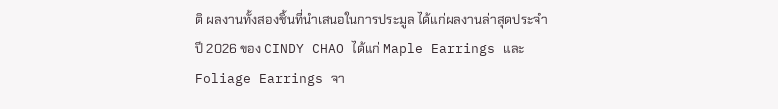ติ ผลงานทั้งสองชิ้นที่นำเสนอในการประมูล ได้แก่ผลงานล่าสุดประจำปี 2026 ของ CINDY CHAO ได้แก่ Maple Earrings และ Foliage Earrings จา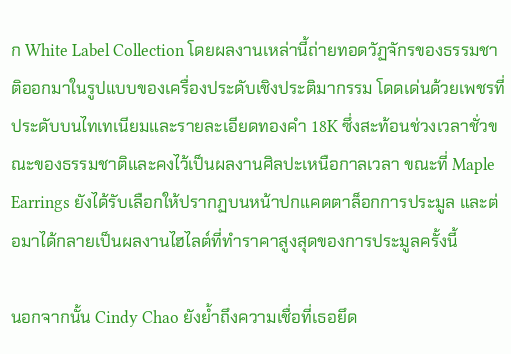ก White Label Collection โดยผลงานเหล่านี้ถ่ายทอดวัฏจักรของธรรมชาติออกมาในรูปแบบของเครื่องประดับเชิงประติมากรรม โดดเด่นด้วยเพชรที่ประดับบนไทเทเนียมและรายละเอียดทองคำ 18K ซึ่งสะท้อนช่วงเวลาชั่วขณะของธรรมชาติและคงไว้เป็นผลงานศิลปะเหนือกาลเวลา ขณะที่ Maple Earrings ยังได้รับเลือกให้ปรากฏบนหน้าปกแคตตาล็อกการประมูล และต่อมาได้กลายเป็นผลงานไฮไลต์ที่ทำราคาสูงสุดของการประมูลครั้งนี้

นอกจากนั้น Cindy Chao ยังย้ำถึงความเชื่อที่เธอยึด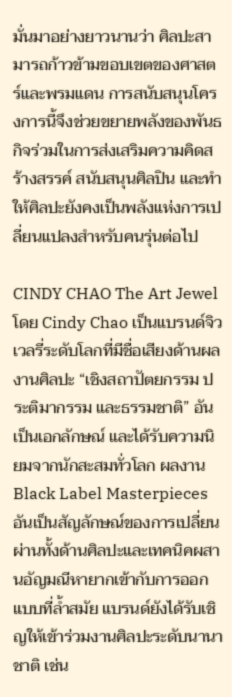มั่นมาอย่างยาวนานว่า ศิลปะสามารถก้าวข้ามขอบเขตของศาสตร์และพรมแดน การสนับสนุนโครงการนี้จึงช่วยขยายพลังของพันธกิจร่วมในการส่งเสริมความคิดสร้างสรรค์ สนับสนุนศิลปิน และทำให้ศิลปะยังคงเป็นพลังแห่งการเปลี่ยนแปลงสำหรับคนรุ่นต่อไป

CINDY CHAO The Art Jewel โดย Cindy Chao เป็นแบรนด์จิวเวลรี่ระดับโลกที่มีชื่อเสียงด้านผลงานศิลปะ “เชิงสถาปัตยกรรม ประติมากรรม และธรรมชาติ” อันเป็นเอกลักษณ์ และได้รับความนิยมจากนักสะสมทั่วโลก ผลงาน Black Label Masterpieces อันเป็นสัญลักษณ์ของการเปลี่ยนผ่านทั้งด้านศิลปะและเทคนิคผสานอัญมณีหายากเข้ากับการออกแบบที่ล้ำสมัย แบรนด์ยังได้รับเชิญให้เข้าร่วมงานศิลปะระดับนานาชาติ เช่น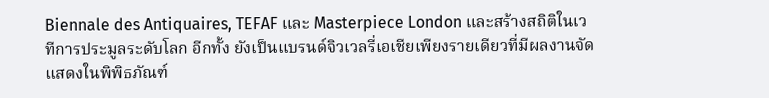Biennale des Antiquaires, TEFAF และ Masterpiece London และสร้างสถิติในเวทีการประมูลระดับโลก อีกทั้ง ยังเป็นแบรนด์จิวเวลรี่เอเชียเพียงรายเดียวที่มีผลงานจัดแสดงในพิพิธภัณฑ์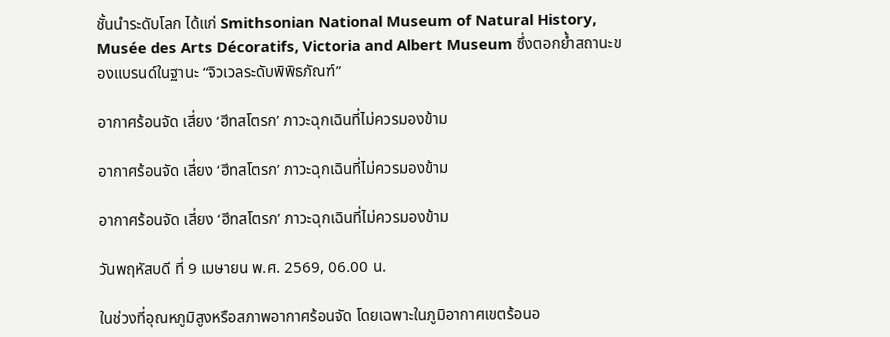ชั้นนำระดับโลก ได้แก่ Smithsonian National Museum of Natural History, Musée des Arts Décoratifs, Victoria and Albert Museum ซึ่งตอกย้ำสถานะของแบรนด์ในฐานะ “จิวเวลระดับพิพิธภัณฑ์”

อากาศร้อนจัด เสี่ยง ‘ฮีทสโตรก’ ภาวะฉุกเฉินที่ไม่ควรมองข้าม

อากาศร้อนจัด เสี่ยง ‘ฮีทสโตรก’ ภาวะฉุกเฉินที่ไม่ควรมองข้าม

อากาศร้อนจัด เสี่ยง ‘ฮีทสโตรก’ ภาวะฉุกเฉินที่ไม่ควรมองข้าม

วันพฤหัสบดี ที่ 9 เมษายน พ.ศ. 2569, 06.00 น.

ในช่วงที่อุณหภูมิสูงหรือสภาพอากาศร้อนจัด โดยเฉพาะในภูมิอากาศเขตร้อนอ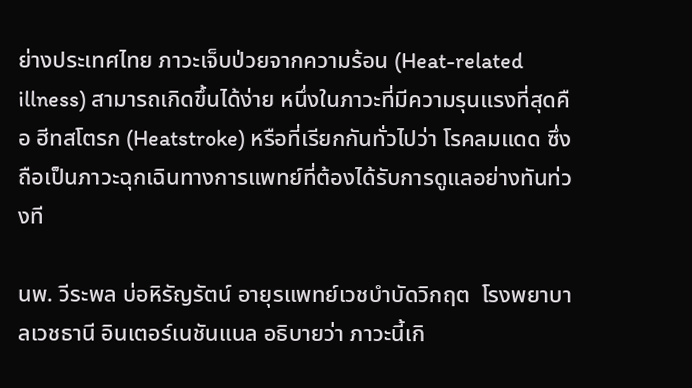ย่างประเทศไทย ภาวะเจ็บป่วยจากความร้อน (Heat-related illness) สามารถเกิดขึ้นได้ง่าย หนึ่งในภาวะที่มีความรุนแรงที่สุดคือ ฮีทสโตรก (Heatstroke) หรือที่เรียกกันทั่วไปว่า โรคลมแดด ซึ่งถือเป็นภาวะฉุกเฉินทางการแพทย์ที่ต้องได้รับการดูแลอย่างทันท่วงที

นพ. วีระพล บ่อหิรัญรัตน์ อายุรแพทย์เวชบำบัดวิกฤต  โรงพยาบาลเวชธานี อินเตอร์เนชันแนล อธิบายว่า ภาวะนี้เกิ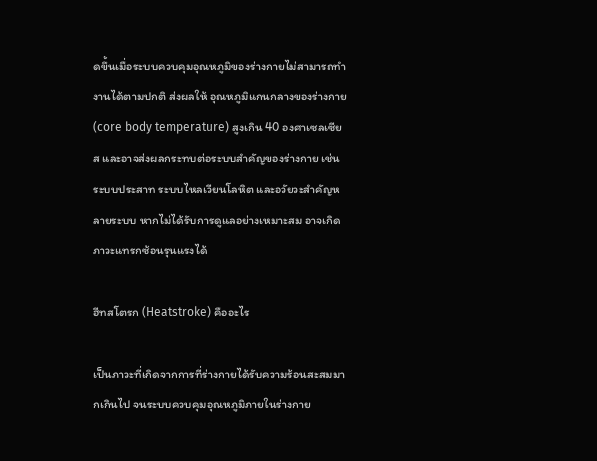ดขึ้นเมื่อระบบควบคุมอุณหภูมิของร่างกายไม่สามารถทำงานได้ตามปกติ ส่งผลให้ อุณหภูมิแกนกลางของร่างกาย (core body temperature) สูงเกิน 40 องศาเซลเซียส และอาจส่งผลกระทบต่อระบบสำคัญของร่างกาย เช่น ระบบประสาท ระบบไหลเวียนโลหิต และอวัยวะสำคัญหลายระบบ หากไม่ได้รับการดูแลอย่างเหมาะสม อาจเกิดภาวะแทรกซ้อนรุนแรงได้

ฮีทสโตรก (Heatstroke) คืออะไร

เป็นภาวะที่เกิดจากการที่ร่างกายได้รับความร้อนสะสมมากเกินไป จนระบบควบคุมอุณหภูมิภายในร่างกาย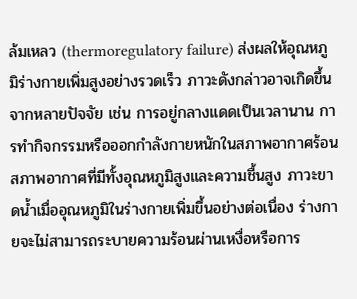ล้มเหลว (thermoregulatory failure) ส่งผลให้อุณหภูมิร่างกายเพิ่มสูงอย่างรวดเร็ว ภาวะดังกล่าวอาจเกิดขึ้นจากหลายปัจจัย เช่น การอยู่กลางแดดเป็นเวลานาน การทำกิจกรรมหรือออกกำลังกายหนักในสภาพอากาศร้อน สภาพอากาศที่มีทั้งอุณหภูมิสูงและความชื้นสูง ภาวะขาดน้ำเมื่ออุณหภูมิในร่างกายเพิ่มขึ้นอย่างต่อเนื่อง ร่างกายจะไม่สามารถระบายความร้อนผ่านเหงื่อหรือการ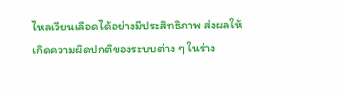ไหลเวียนเลือดได้อย่างมีประสิทธิภาพ ส่งผลให้เกิดความผิดปกติของระบบต่าง ๆ ในร่าง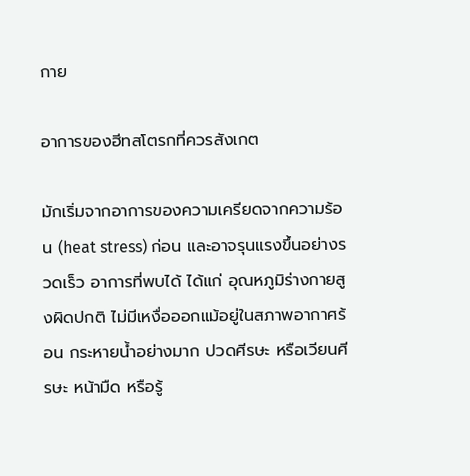กาย

อาการของฮีทสโตรกที่ควรสังเกต

มักเริ่มจากอาการของความเครียดจากความร้อน (heat stress) ก่อน และอาจรุนแรงขึ้นอย่างรวดเร็ว อาการที่พบได้ ได้แก่ อุณหภูมิร่างกายสูงผิดปกติ ไม่มีเหงื่อออกแม้อยู่ในสภาพอากาศร้อน กระหายน้ำอย่างมาก ปวดศีรษะ หรือเวียนศีรษะ หน้ามืด หรือรู้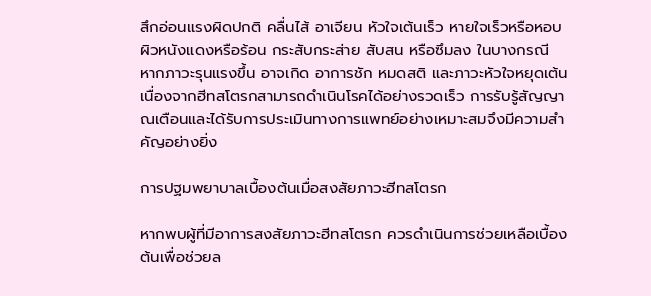สึกอ่อนแรงผิดปกติ คลื่นไส้ อาเจียน หัวใจเต้นเร็ว หายใจเร็วหรือหอบ ผิวหนังแดงหรือร้อน กระสับกระส่าย สับสน หรือซึมลง ในบางกรณี หากภาวะรุนแรงขึ้น อาจเกิด อาการชัก หมดสติ และภาวะหัวใจหยุดเต้นเนื่องจากฮีทสโตรกสามารถดำเนินโรคได้อย่างรวดเร็ว การรับรู้สัญญาณเตือนและได้รับการประเมินทางการแพทย์อย่างเหมาะสมจึงมีความสำคัญอย่างยิ่ง

การปฐมพยาบาลเบื้องต้นเมื่อสงสัยภาวะฮีทสโตรก

หากพบผู้ที่มีอาการสงสัยภาวะฮีทสโตรก ควรดำเนินการช่วยเหลือเบื้องต้นเพื่อช่วยล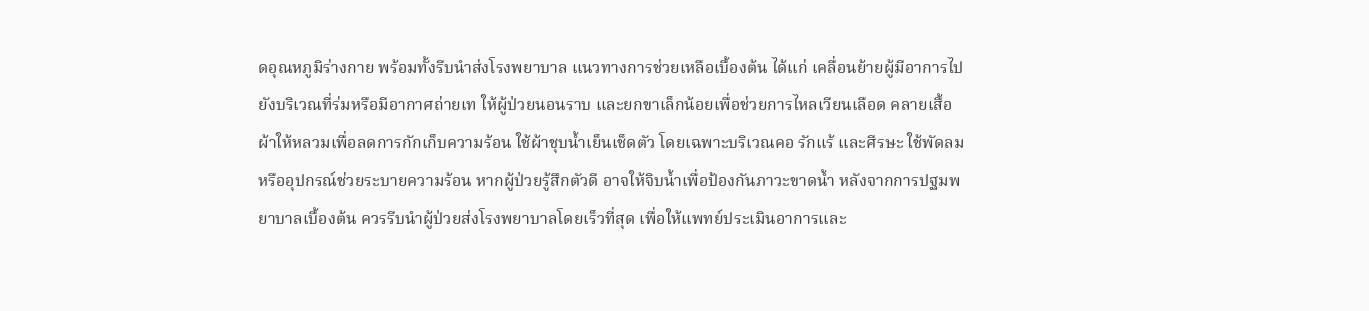ดอุณหภูมิร่างกาย พร้อมทั้งรีบนำส่งโรงพยาบาล แนวทางการช่วยเหลือเบื้องต้น ได้แก่ เคลื่อนย้ายผู้มีอาการไปยังบริเวณที่ร่มหรือมีอากาศถ่ายเท ให้ผู้ป่วยนอนราบ และยกขาเล็กน้อยเพื่อช่วยการไหลเวียนเลือด คลายเสื้อผ้าให้หลวมเพื่อลดการกักเก็บความร้อน ใช้ผ้าชุบน้ำเย็นเช็ดตัว โดยเฉพาะบริเวณคอ รักแร้ และศีรษะ ใช้พัดลมหรืออุปกรณ์ช่วยระบายความร้อน หากผู้ป่วยรู้สึกตัวดี อาจให้จิบน้ำเพื่อป้องกันภาวะขาดน้ำ หลังจากการปฐมพยาบาลเบื้องต้น ควรรีบนำผู้ป่วยส่งโรงพยาบาลโดยเร็วที่สุด เพื่อให้แพทย์ประเมินอาการและ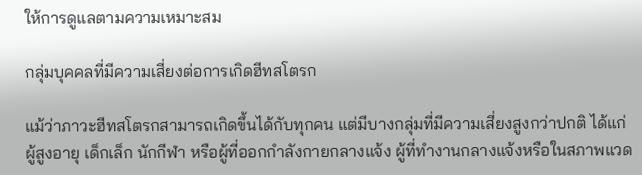ให้การดูแลตามความเหมาะสม

กลุ่มบุคคลที่มีความเสี่ยงต่อการเกิดฮีทสโตรก

แม้ว่าภาวะฮีทสโตรกสามารถเกิดขึ้นได้กับทุกคน แต่มีบางกลุ่มที่มีความเสี่ยงสูงกว่าปกติ ได้แก่ ผู้สูงอายุ เด็กเล็ก นักกีฬา หรือผู้ที่ออกกำลังกายกลางแจ้ง ผู้ที่ทำงานกลางแจ้งหรือในสภาพแวด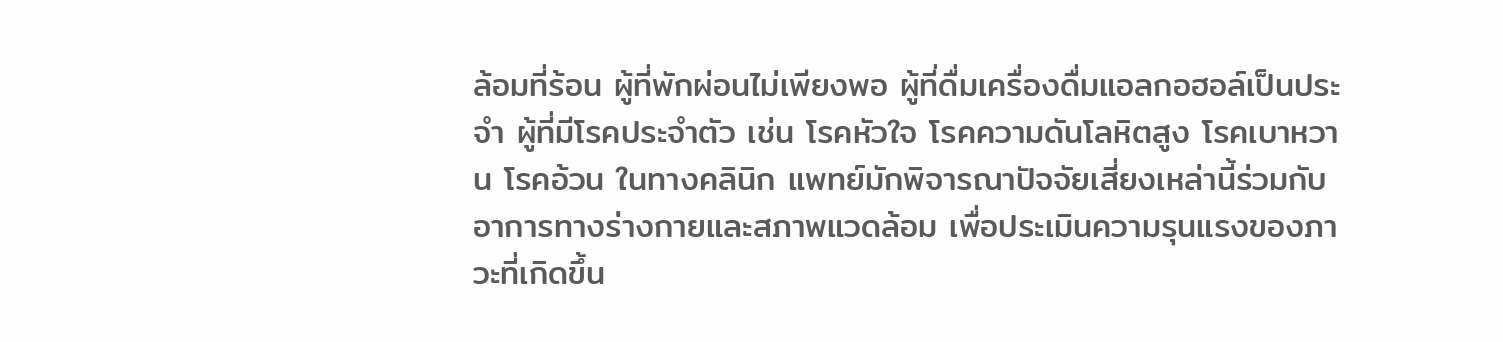ล้อมที่ร้อน ผู้ที่พักผ่อนไม่เพียงพอ ผู้ที่ดื่มเครื่องดื่มแอลกอฮอล์เป็นประจำ ผู้ที่มีโรคประจำตัว เช่น โรคหัวใจ โรคความดันโลหิตสูง โรคเบาหวาน โรคอ้วน ในทางคลินิก แพทย์มักพิจารณาปัจจัยเสี่ยงเหล่านี้ร่วมกับอาการทางร่างกายและสภาพแวดล้อม เพื่อประเมินความรุนแรงของภาวะที่เกิดขึ้น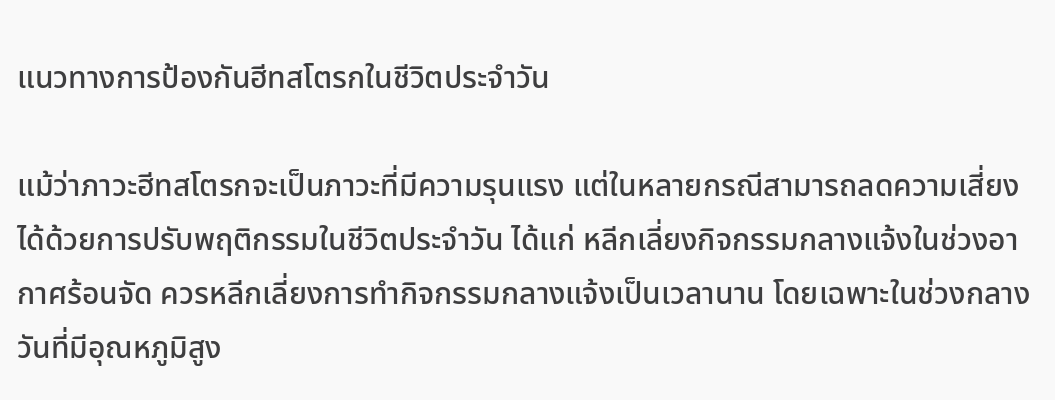แนวทางการป้องกันฮีทสโตรกในชีวิตประจำวัน

แม้ว่าภาวะฮีทสโตรกจะเป็นภาวะที่มีความรุนแรง แต่ในหลายกรณีสามารถลดความเสี่ยงได้ด้วยการปรับพฤติกรรมในชีวิตประจำวัน ได้แก่ หลีกเลี่ยงกิจกรรมกลางแจ้งในช่วงอากาศร้อนจัด ควรหลีกเลี่ยงการทำกิจกรรมกลางแจ้งเป็นเวลานาน โดยเฉพาะในช่วงกลางวันที่มีอุณหภูมิสูง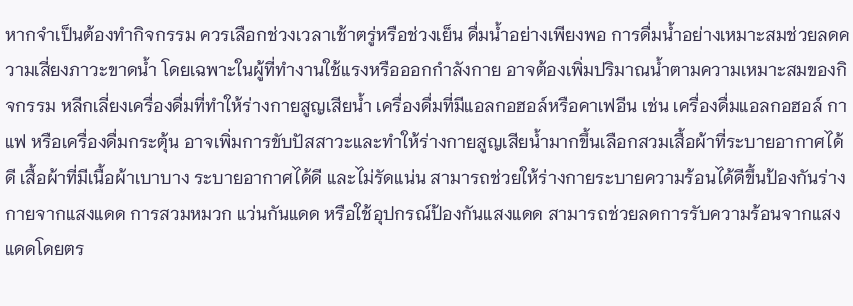หากจำเป็นต้องทำกิจกรรม ควรเลือกช่วงเวลาเช้าตรู่หรือช่วงเย็น ดื่มน้ำอย่างเพียงพอ การดื่มน้ำอย่างเหมาะสมช่วยลดความเสี่ยงภาวะขาดน้ำ โดยเฉพาะในผู้ที่ทำงานใช้แรงหรือออกกำลังกาย อาจต้องเพิ่มปริมาณน้ำตามความเหมาะสมของกิจกรรม หลีกเลี่ยงเครื่องดื่มที่ทำให้ร่างกายสูญเสียน้ำ เครื่องดื่มที่มีแอลกอฮอล์หรือคาเฟอีน เช่น เครื่องดื่มแอลกอฮอล์ กาแฟ หรือเครื่องดื่มกระตุ้น อาจเพิ่มการขับปัสสาวะและทำให้ร่างกายสูญเสียน้ำมากขึ้นเลือกสวมเสื้อผ้าที่ระบายอากาศได้ดี เสื้อผ้าที่มีเนื้อผ้าเบาบาง ระบายอากาศได้ดี และไม่รัดแน่น สามารถช่วยให้ร่างกายระบายความร้อนได้ดีขึ้นป้องกันร่างกายจากแสงแดด การสวมหมวก แว่นกันแดด หรือใช้อุปกรณ์ป้องกันแสงแดด สามารถช่วยลดการรับความร้อนจากแสงแดดโดยตร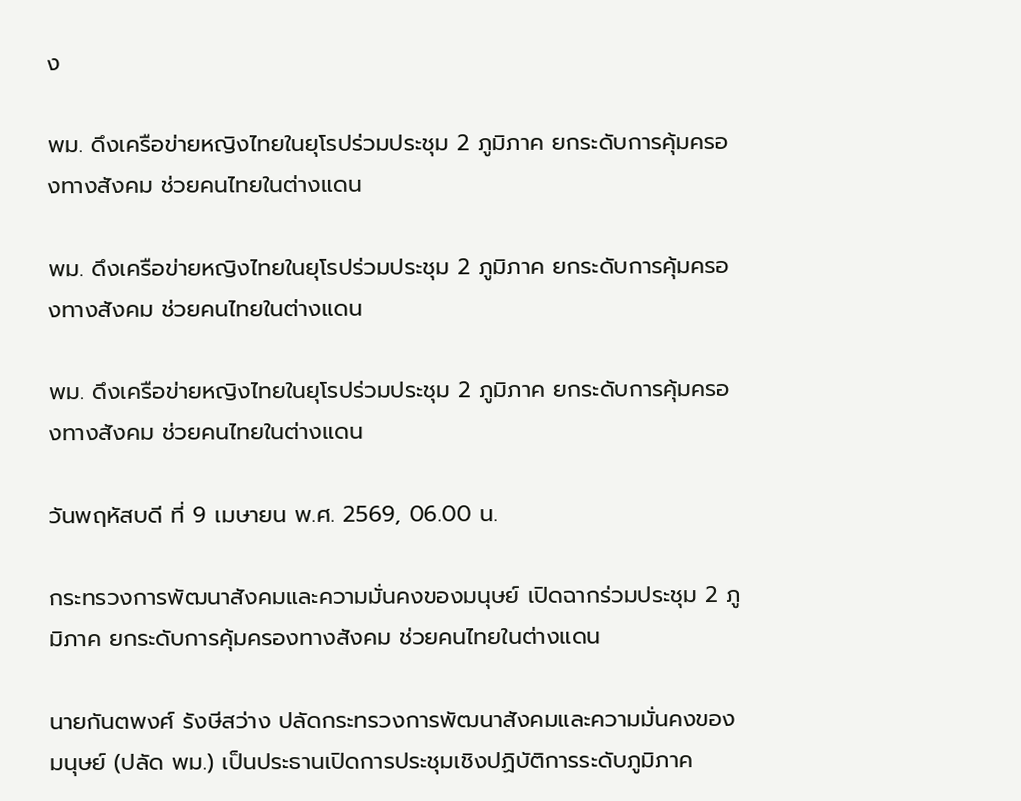ง

พม. ดึงเครือข่ายหญิงไทยในยุโรปร่วมประชุม 2 ภูมิภาค ยกระดับการคุ้มครองทางสังคม ช่วยคนไทยในต่างแดน

พม. ดึงเครือข่ายหญิงไทยในยุโรปร่วมประชุม 2 ภูมิภาค ยกระดับการคุ้มครองทางสังคม ช่วยคนไทยในต่างแดน

พม. ดึงเครือข่ายหญิงไทยในยุโรปร่วมประชุม 2 ภูมิภาค ยกระดับการคุ้มครองทางสังคม ช่วยคนไทยในต่างแดน

วันพฤหัสบดี ที่ 9 เมษายน พ.ศ. 2569, 06.00 น.

กระทรวงการพัฒนาสังคมและความมั่นคงของมนุษย์ เปิดฉากร่วมประชุม 2 ภูมิภาค ยกระดับการคุ้มครองทางสังคม ช่วยคนไทยในต่างแดน

นายกันตพงศ์ รังษีสว่าง ปลัดกระทรวงการพัฒนาสังคมและความมั่นคงของมนุษย์ (ปลัด พม.) เป็นประธานเปิดการประชุมเชิงปฏิบัติการระดับภูมิภาค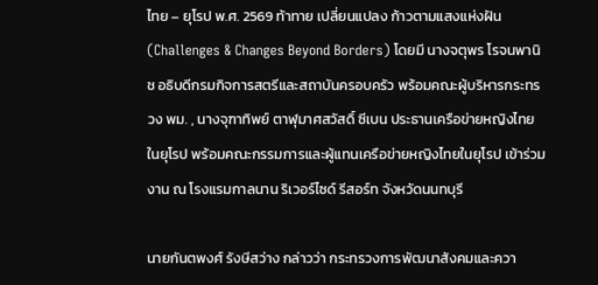ไทย – ยุโรป พ.ศ. 2569 ท้าทาย เปลี่ยนแปลง ก้าวตามแสงแห่งฝัน (Challenges & Changes Beyond Borders) โดยมี นางจตุพร โรจนพานิช อธิบดีกรมกิจการสตรีและสถาบันครอบครัว พร้อมคณะผู้บริหารกระทรวง พม. , นางจุฑาทิพย์ ตาฬุมาศสวัสดิ์ ซีเบน ประธานเครือข่ายหญิงไทยในยุโรป พร้อมคณะกรรมการและผู้แทนเครือข่ายหญิงไทยในยุโรป เข้าร่วมงาน ณ โรงแรมกาลนาน ริเวอร์ไซด์ รีสอร์ท จังหวัดนนทบุรี

นายกันตพงศ์ รังษีสว่าง กล่าวว่า กระทรวงการพัฒนาสังคมและควา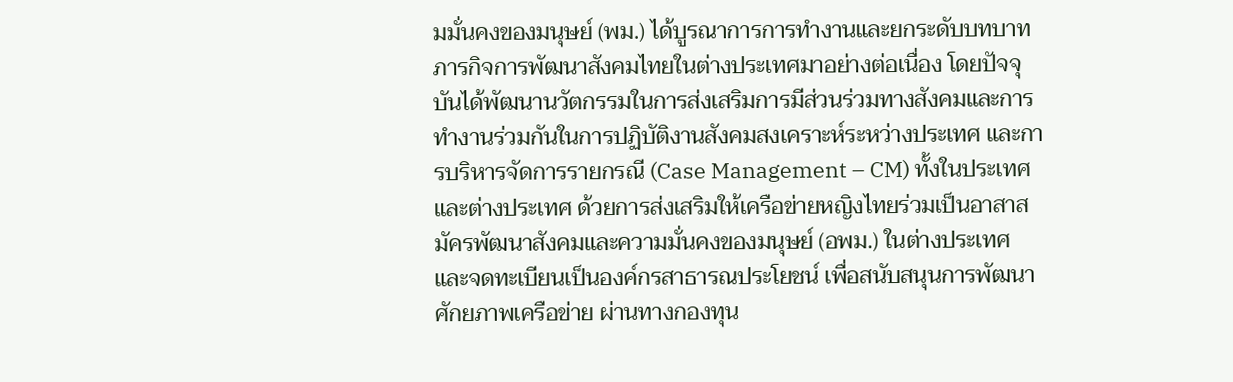มมั่นคงของมนุษย์ (พม.) ได้บูรณาการการทำงานและยกระดับบทบาทภารกิจการพัฒนาสังคมไทยในต่างประเทศมาอย่างต่อเนื่อง โดยปัจจุบันได้พัฒนานวัตกรรมในการส่งเสริมการมีส่วนร่วมทางสังคมและการทำงานร่วมกันในการปฏิบัติงานสังคมสงเคราะห์ระหว่างประเทศ และการบริหารจัดการรายกรณี (Case Management – CM) ทั้งในประเทศและต่างประเทศ ด้วยการส่งเสริมให้เครือข่ายหญิงไทยร่วมเป็นอาสาสมัครพัฒนาสังคมและความมั่นคงของมนุษย์ (อพม.) ในต่างประเทศ และจดทะเบียนเป็นองค์กรสาธารณประโยชน์ เพื่อสนับสนุนการพัฒนาศักยภาพเครือข่าย ผ่านทางกองทุน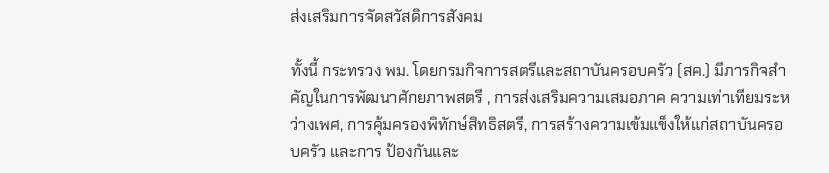ส่งเสริมการจัดสวัสดิการสังคม

ทั้งนี้ กระทรวง พม. โดยกรมกิจการสตรีและสถาบันครอบครัว (สค.) มีภารกิจสำคัญในการพัฒนาศักยภาพสตรี , การส่งเสริมความเสมอภาค ความเท่าเทียมระหว่างเพศ, การคุ้มครองพิทักษ์สิทธิสตรี, การสร้างความเข้มแข็งให้แก่สถาบันครอบครัว และการ ป้องกันและ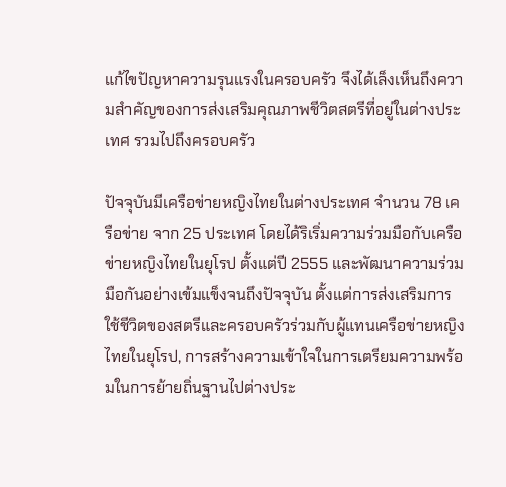แก้ไขปัญหาความรุนแรงในครอบครัว จึงได้เล็งเห็นถึงความสำคัญของการส่งเสริมคุณภาพชีวิตสตรีที่อยู่ในต่างประเทศ รวมไปถึงครอบครัว

ปัจจุบันมีเครือข่ายหญิงไทยในต่างประเทศ จำนวน 78 เครือข่าย จาก 25 ประเทศ โดยได้ริเริ่มความร่วมมือกับเครือข่ายหญิงไทยในยุโรป ตั้งแต่ปี 2555 และพัฒนาความร่วมมือกันอย่างเข้มแข็งจนถึงปัจจุบัน ตั้งแต่การส่งเสริมการใช้ชีวิตของสตรีและครอบครัวร่วมกับผู้แทนเครือข่ายหญิงไทยในยุโรป, การสร้างความเข้าใจในการเตรียมความพร้อมในการย้ายถิ่นฐานไปต่างประ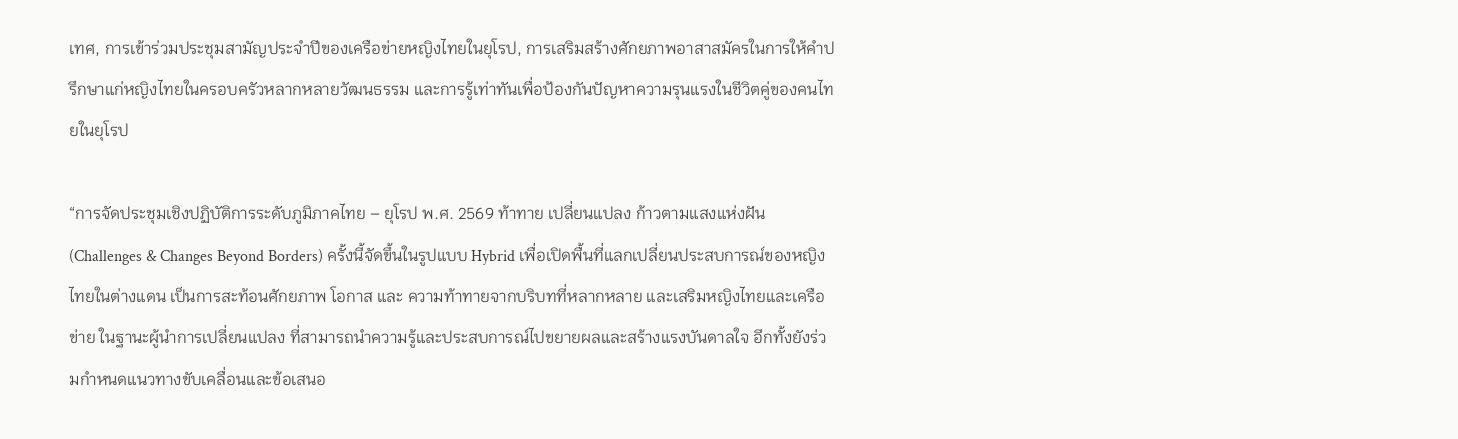เทศ, การเข้าร่วมประชุมสามัญประจำปีของเครือข่ายหญิงไทยในยุโรป, การเสริมสร้างศักยภาพอาสาสมัครในการให้คำปรึกษาแก่หญิงไทยในครอบครัวหลากหลายวัฒนธรรม และการรู้เท่าทันเพื่อป้องกันปัญหาความรุนแรงในชีวิตคู่ของคนไทยในยุโรป

“การจัดประชุมเชิงปฏิบัติการระดับภูมิภาคไทย – ยุโรป พ.ศ. 2569 ท้าทาย เปลี่ยนแปลง ก้าวตามแสงแห่งฝัน (Challenges & Changes Beyond Borders) ครั้งนี้จัดขึ้นในรูปแบบ Hybrid เพื่อเปิดพื้นที่แลกเปลี่ยนประสบการณ์ของหญิงไทยในต่างแดน เป็นการสะท้อนศักยภาพ โอกาส และ ความท้าทายจากบริบทที่หลากหลาย และเสริมหญิงไทยและเครือข่าย ในฐานะผู้นำการเปลี่ยนแปลง ที่สามารถนำความรู้และประสบการณ์ไปขยายผลและสร้างแรงบันดาลใจ อีกทั้งยังร่วมกำหนดแนวทางขับเคลื่อนและข้อเสนอ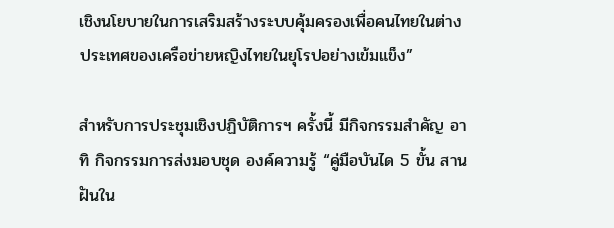เชิงนโยบายในการเสริมสร้างระบบคุ้มครองเพื่อคนไทยในต่างประเทศของเครือข่ายหญิงไทยในยุโรปอย่างเข้มแข็ง”

สำหรับการประชุมเชิงปฏิบัติการฯ ครั้งนี้ มีกิจกรรมสำคัญ อาทิ กิจกรรมการส่งมอบชุด องค์ความรู้ “คู่มือบันได 5 ขั้น สานฝันใน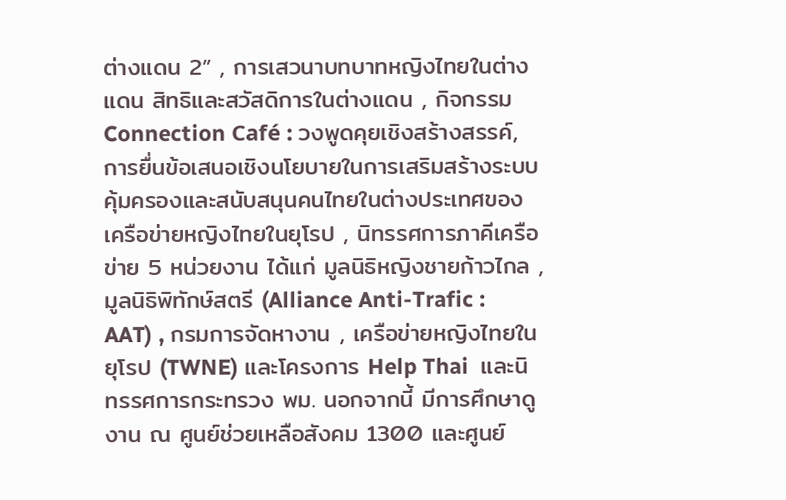ต่างแดน 2” , การเสวนาบทบาทหญิงไทยในต่างแดน สิทธิและสวัสดิการในต่างแดน , กิจกรรม Connection Café : วงพูดคุยเชิงสร้างสรรค์, การยื่นข้อเสนอเชิงนโยบายในการเสริมสร้างระบบคุ้มครองและสนับสนุนคนไทยในต่างประเทศของเครือข่ายหญิงไทยในยุโรป , นิทรรศการภาคีเครือข่าย 5 หน่วยงาน ได้แก่ มูลนิธิหญิงชายก้าวไกล , มูลนิธิพิทักษ์สตรี (Alliance Anti-Trafic : AAT) , กรมการจัดหางาน , เครือข่ายหญิงไทยในยุโรป (TWNE) และโครงการ Help Thai  และนิทรรศการกระทรวง พม. นอกจากนี้ มีการศึกษาดูงาน ณ ศูนย์ช่วยเหลือสังคม 1300 และศูนย์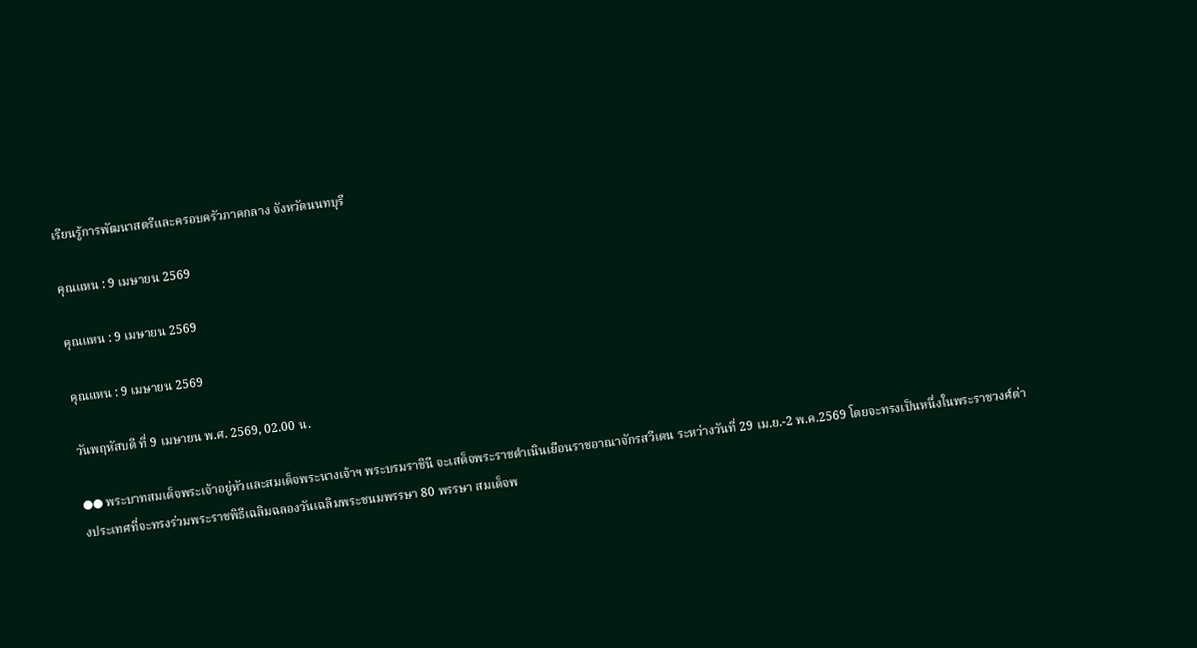เรียนรู้การพัฒนาสตรีและครอบครัวภาคกลาง จังหวัดนนทบุรี

คุณแหน : 9 เมษายน 2569

คุณแหน : 9 เมษายน 2569

คุณแหน : 9 เมษายน 2569

วันพฤหัสบดี ที่ 9 เมษายน พ.ศ. 2569, 02.00 น.

●● พระบาทสมเด็จพระเจ้าอยู่หัวและสมเด็จพระนางเจ้าฯ พระบรมราชินี จะเสด็จพระราชดำเนินเยือนราชอาณาจักรสวีเดน ระหว่างวันที่ 29 เม.ย.-2 พ.ค.2569 โดยจะทรงเป็นหนึ่งในพระราชวงศ์ต่างประเทศที่จะทรงร่วมพระราชพิธีเฉลิมฉลองวันเฉลิมพระชนมพรรษา 80 พรรษา สมเด็จพ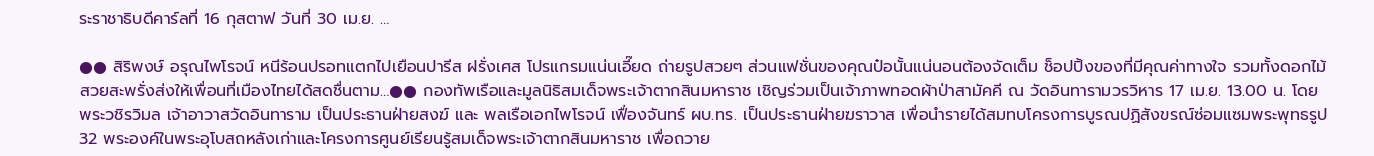ระราชาธิบดีคาร์ลที่ 16 กุสตาฟ วันที่ 30 เม.ย. …

●● สิริพงษ์ อรุณไพโรจน์ หนีร้อนปรอทแตกไปเยือนปารีส ฝรั่งเศส โปรแกรมแน่นเอี๊ยด ถ่ายรูปสวยๆ ส่วนแฟชั่นของคุณป๋อนั้นแน่นอนต้องจัดเต็ม ช็อปปิ้งของที่มีคุณค่าทางใจ รวมทั้งดอกไม้สวยสะพรั่งส่งให้เพื่อนที่เมืองไทยได้สดชื่นตาม…●● กองทัพเรือและมูลนิธิสมเด็จพระเจ้าตากสินมหาราช เชิญร่วมเป็นเจ้าภาพทอดผ้าป่าสามัคคี ณ วัดอินทารามวรวิหาร 17 เม.ย. 13.00 น. โดย พระวชิรวิมล เจ้าอาวาสวัดอินทาราม เป็นประธานฝ่ายสงฆ์ และ พลเรือเอกไพโรจน์ เฟื่องจันทร์ ผบ.ทร. เป็นประธานฝ่ายฆราวาส เพื่อนำรายได้สมทบโครงการบูรณปฏิสังขรณ์ซ่อมแซมพระพุทธรูป 32 พระองค์ในพระอุโบสถหลังเก่าและโครงการศูนย์เรียนรู้สมเด็จพระเจ้าตากสินมหาราช เพื่อถวาย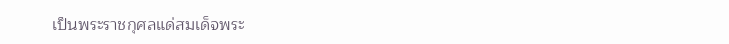เป็นพระราชกุศลแด่สมเด็จพระ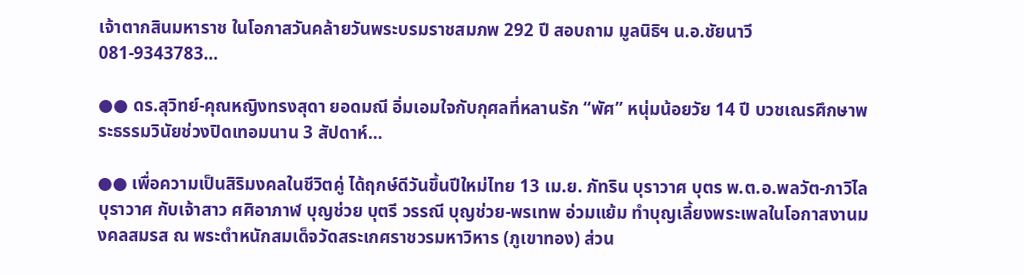เจ้าตากสินมหาราช ในโอกาสวันคล้ายวันพระบรมราชสมภพ 292 ปี สอบถาม มูลนิธิฯ น.อ.ชัยนาวี 081-9343783…

●● ดร.สุวิทย์-คุณหญิงทรงสุดา ยอดมณี อิ่มเอมใจกับกุศลที่หลานรัก “พัศ” หนุ่มน้อยวัย 14 ปี บวชเณรศึกษาพระธรรมวินัยช่วงปิดเทอมนาน 3 สัปดาห์…

●● เพื่อความเป็นสิริมงคลในชีวิตคู่ ได้ฤกษ์ดีวันขึ้นปีใหม่ไทย 13 เม.ย. ภัทริน บุราวาศ บุตร พ.ต.อ.พลวัต-ภาวิไล บุราวาศ กับเจ้าสาว ศศิอาภาฬ บุญช่วย บุตรี วรรณี บุญช่วย-พรเทพ อ่วมแย้ม ทำบุญเลี้ยงพระเพลในโอกาสงานมงคลสมรส ณ พระตำหนักสมเด็จวัดสระเกศราชวรมหาวิหาร (ภูเขาทอง) ส่วน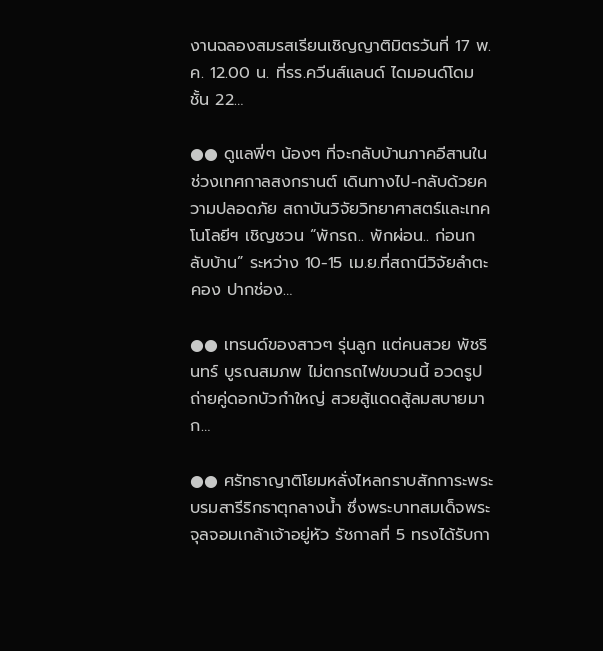งานฉลองสมรสเรียนเชิญญาติมิตรวันที่ 17 พ.ค. 12.00 น. ที่รร.ควีนส์แลนด์ ไดมอนด์โดม ชั้น 22…

●● ดูแลพี่ๆ น้องๆ ที่จะกลับบ้านภาคอีสานในช่วงเทศกาลสงกรานต์ เดินทางไป-กลับด้วยความปลอดภัย สถาบันวิจัยวิทยาศาสตร์และเทคโนโลยีฯ เชิญชวน “พักรถ.. พักผ่อน.. ก่อนกลับบ้าน” ระหว่าง 10-15 เม.ย.ที่สถานีวิจัยลำตะคอง ปากช่อง…

●● เทรนด์ของสาวๆ รุ่นลูก แต่คนสวย พัชรินทร์ บูรณสมภพ ไม่ตกรถไฟขบวนนี้ อวดรูปถ่ายคู่ดอกบัวกำใหญ่ สวยสู้แดดสู้ลมสบายมาก…

●● ศรัทธาญาติโยมหลั่งไหลกราบสักการะพระบรมสารีริกธาตุกลางน้ำ ซึ่งพระบาทสมเด็จพระจุลจอมเกล้าเจ้าอยู่หัว รัชกาลที่ 5 ทรงได้รับกา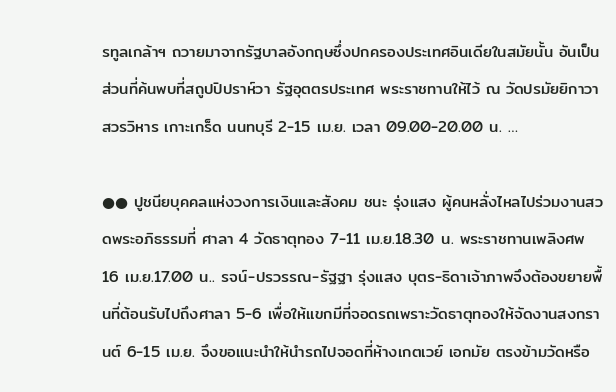รทูลเกล้าฯ ถวายมาจากรัฐบาลอังกฤษซึ่งปกครองประเทศอินเดียในสมัยนั้น อันเป็นส่วนที่ค้นพบที่สถูปปิปราห์วา รัฐอุตตรประเทศ พระราชทานให้ไว้ ณ วัดปรมัยยิกาวาสวรวิหาร เกาะเกร็ด นนทบุรี 2-15 เม.ย. เวลา 09.00-20.00 น. …

●● ปูชนียบุคคลแห่งวงการเงินและสังคม ชนะ รุ่งแสง ผู้คนหลั่งไหลไปร่วมงานสวดพระอภิธรรมที่ ศาลา 4 วัดธาตุทอง 7-11 เม.ย.18.30 น. พระราชทานเพลิงศพ 16 เม.ย.17.00 น.. รจน์-ปรวรรณ-รัฐฐา รุ่งแสง บุตร-ธิดาเจ้าภาพจึงต้องขยายพื้นที่ต้อนรับไปถึงศาลา 5-6 เพื่อให้แขกมีที่จอดรถเพราะวัดธาตุทองให้จัดงานสงกรานต์ 6-15 เม.ย. จึงขอแนะนำให้นำรถไปจอดที่ห้างเกตเวย์ เอกมัย ตรงข้ามวัดหรือ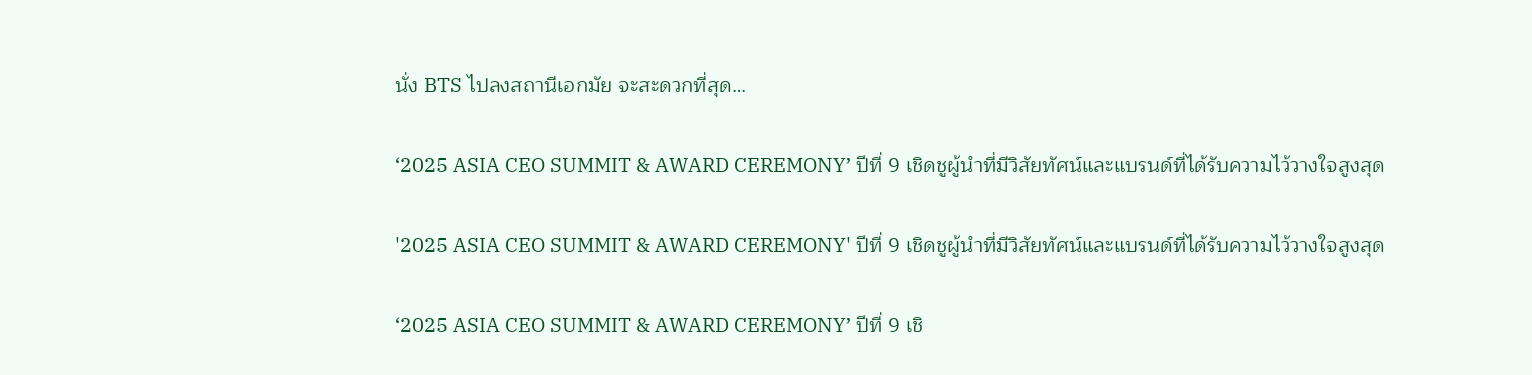นั่ง BTS ไปลงสถานีเอกมัย จะสะดวกที่สุด…

‘2025 ASIA CEO SUMMIT & AWARD CEREMONY’ ปีที่ 9 เชิดชูผู้นำที่มีวิสัยทัศน์และแบรนด์ที่ได้รับความไว้วางใจสูงสุด

'2025 ASIA CEO SUMMIT & AWARD CEREMONY' ปีที่ 9 เชิดชูผู้นำที่มีวิสัยทัศน์และแบรนด์ที่ได้รับความไว้วางใจสูงสุด

‘2025 ASIA CEO SUMMIT & AWARD CEREMONY’ ปีที่ 9 เชิ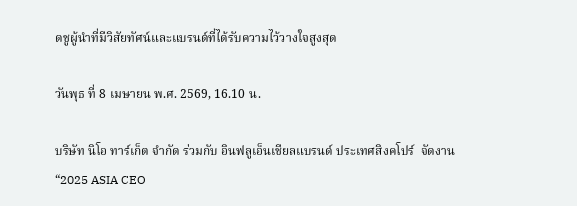ดชูผู้นำที่มีวิสัยทัศน์และแบรนด์ที่ได้รับความไว้วางใจสูงสุด

วันพุธ ที่ 8 เมษายน พ.ศ. 2569, 16.10 น.

บริษัท นิโอ ทาร์เก็ต จำกัด ร่วมกับ อินฟลูเอ็นเชียลแบรนด์ ประเทศสิงคโปร์  จัดงาน “2025 ASIA CEO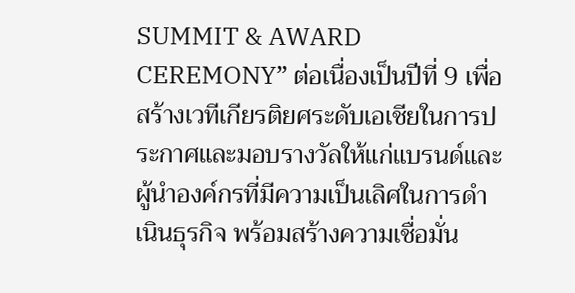SUMMIT & AWARD CEREMONY” ต่อเนื่องเป็นปีที่ 9 เพื่อสร้างเวทีเกียรติยศระดับเอเชียในการประกาศและมอบรางวัลให้แก่แบรนด์และผู้นำองค์กรที่มีความเป็นเลิศในการดำเนินธุรกิจ พร้อมสร้างความเชื่อมั่น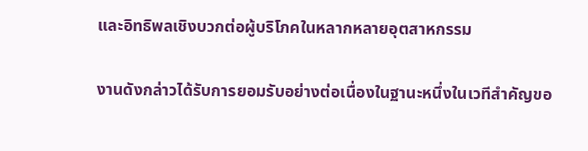และอิทธิพลเชิงบวกต่อผู้บริโภคในหลากหลายอุตสาหกรรม

งานดังกล่าวได้รับการยอมรับอย่างต่อเนื่องในฐานะหนึ่งในเวทีสำคัญขอ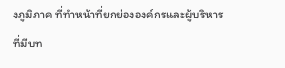งภูมิภาค ที่ทำหน้าที่ยกย่ององค์กรและผู้บริหารที่มีบท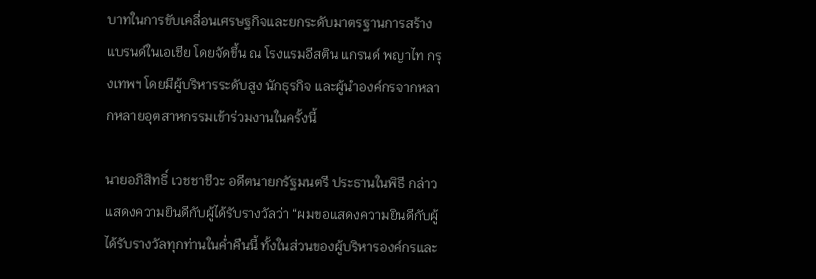บาทในการขับเคลื่อนเศรษฐกิจและยกระดับมาตรฐานการสร้างแบรนด์ในเอเชีย โดยจัดขึ้น ณ โรงแรมอีสติน แกรนด์ พญาไท กรุงเทพฯ โดยมีผู้บริหารระดับสูง นักธุรกิจ และผู้นำองค์กรจากหลากหลายอุตสาหกรรมเข้าร่วมงานในครั้งนี้

นายอภิสิทธิ์ เวชชาชีวะ อดีตนายกรัฐมนตรี ประธานในพิธี กล่าวแสดงความยินดีกับผู้ได้รับรางวัลว่า “ผมขอแสดงความยินดีกับผู้ได้รับรางวัลทุกท่านในค่ำคืนนี้ ทั้งในส่วนของผู้บริหารองค์กรและ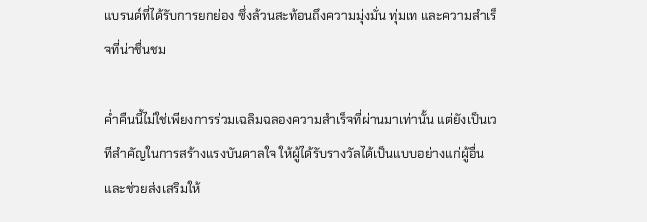แบรนด์ที่ได้รับการยกย่อง ซึ่งล้วนสะท้อนถึงความมุ่งมั่น ทุ่มเท และความสำเร็จที่น่าชื่นชม

ค่ำคืนนี้ไม่ใช่เพียงการร่วมเฉลิมฉลองความสำเร็จที่ผ่านมาเท่านั้น แต่ยังเป็นเวทีสำคัญในการสร้างแรงบันดาลใจ ให้ผู้ได้รับรางวัลได้เป็นแบบอย่างแก่ผู้อื่น และช่วยส่งเสริมให้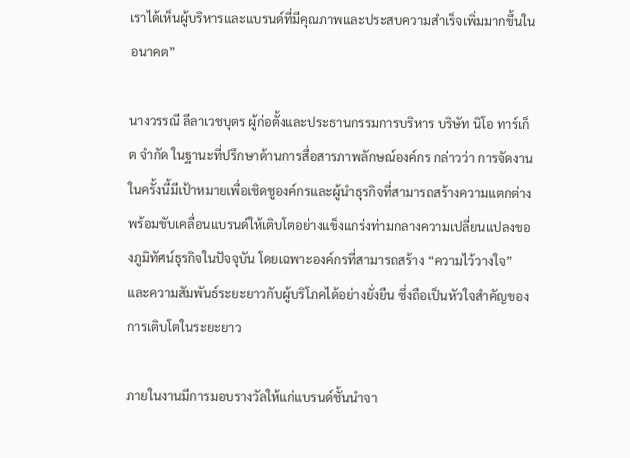เราได้เห็นผู้บริหารและแบรนด์ที่มีคุณภาพและประสบความสำเร็จเพิ่มมากขึ้นในอนาคต”

นางวรรณี ลีลาเวชบุตร ผู้ก่อตั้งและประธานกรรมการบริหาร บริษัท นิโอ ทาร์เก็ต จำกัด ในฐานะที่ปรึกษาด้านการสื่อสารภาพลักษณ์องค์กร กล่าวว่า การจัดงานในครั้งนี้มีเป้าหมายเพื่อเชิดชูองค์กรและผู้นำธุรกิจที่สามารถสร้างความแตกต่าง พร้อมขับเคลื่อนแบรนด์ให้เติบโตอย่างแข็งแกร่งท่ามกลางความเปลี่ยนแปลงของภูมิทัศน์ธุรกิจในปัจจุบัน โดยเฉพาะองค์กรที่สามารถสร้าง “ความไว้วางใจ” และความสัมพันธ์ระยะยาวกับผู้บริโภคได้อย่างยั่งยืน ซึ่งถือเป็นหัวใจสำคัญของการเติบโตในระยะยาว

ภายในงานมีการมอบรางวัลให้แก่แบรนด์ชั้นนำจา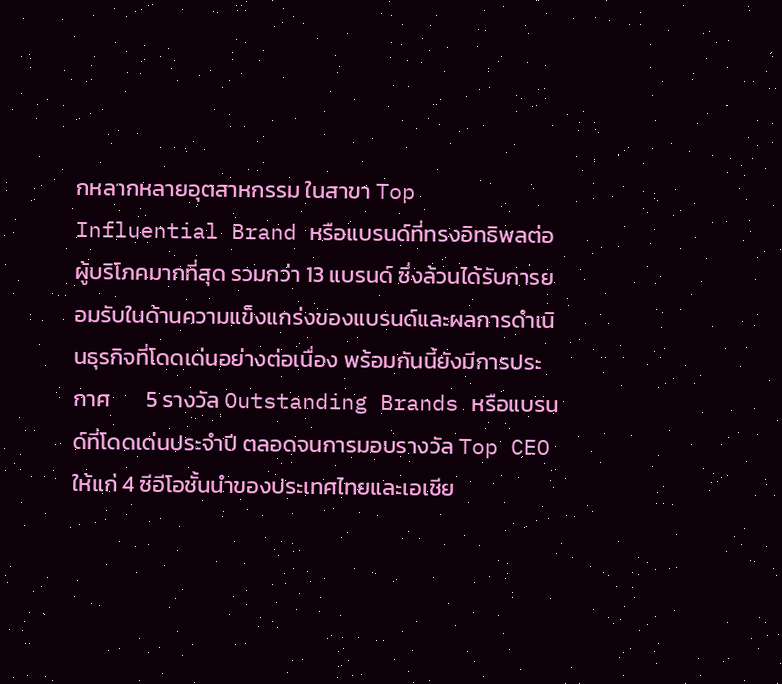กหลากหลายอุตสาหกรรม ในสาขา Top Influential Brand หรือแบรนด์ที่ทรงอิทธิพลต่อผู้บริโภคมากที่สุด รวมกว่า 13 แบรนด์ ซึ่งล้วนได้รับการยอมรับในด้านความแข็งแกร่งของแบรนด์และผลการดำเนินธุรกิจที่โดดเด่นอย่างต่อเนื่อง พร้อมกันนี้ยังมีการประกาศ       5 รางวัล Outstanding Brands หรือแบรนด์ที่โดดเด่นประจำปี ตลอดจนการมอบรางวัล Top CEO ให้แก่ 4 ซีอีโอชั้นนำของประเทศไทยและเอเชีย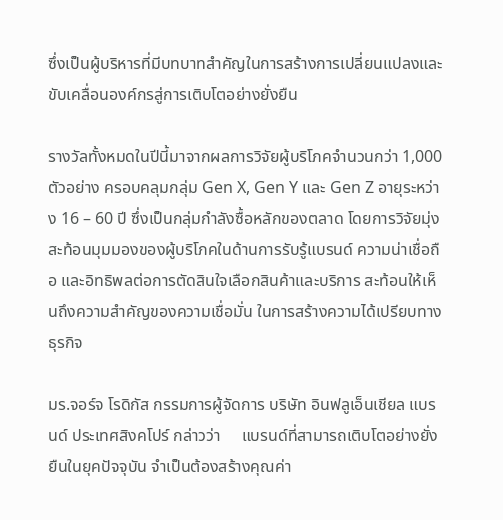ซึ่งเป็นผู้บริหารที่มีบทบาทสำคัญในการสร้างการเปลี่ยนแปลงและขับเคลื่อนองค์กรสู่การเติบโตอย่างยั่งยืน

รางวัลทั้งหมดในปีนี้มาจากผลการวิจัยผู้บริโภคจำนวนกว่า 1,000 ตัวอย่าง ครอบคลุมกลุ่ม Gen X, Gen Y และ Gen Z อายุระหว่าง 16 – 60 ปี ซึ่งเป็นกลุ่มกำลังซื้อหลักของตลาด โดยการวิจัยมุ่งสะท้อนมุมมองของผู้บริโภคในด้านการรับรู้แบรนด์ ความน่าเชื่อถือ และอิทธิพลต่อการตัดสินใจเลือกสินค้าและบริการ สะท้อนให้เห็นถึงความสำคัญของความเชื่อมั่น ในการสร้างความได้เปรียบทางธุรกิจ

มร.จอร์จ โรดิกัส กรรมการผู้จัดการ บริษัท อินฟลูเอ็นเชียล แบรนด์ ประเทศสิงคโปร์ กล่าวว่า     แบรนด์ที่สามารถเติบโตอย่างยั่งยืนในยุคปัจจุบัน จำเป็นต้องสร้างคุณค่า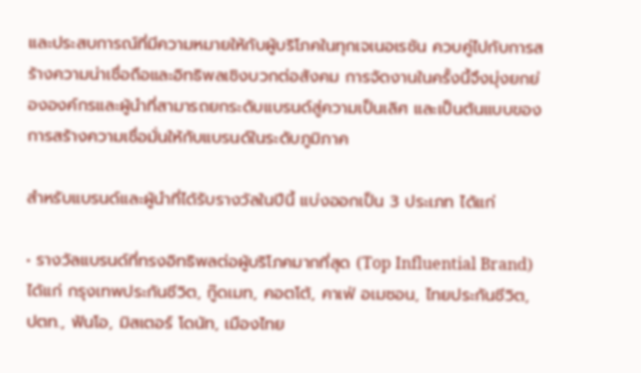และประสบการณ์ที่มีความหมายให้กับผู้บริโภคในทุกเจเนอเรชัน ควบคู่ไปกับการสร้างความน่าเชื่อถือและอิทธิพลเชิงบวกต่อสังคม การจัดงานในครั้งนี้จึงมุ่งยกย่ององค์กรและผู้นำที่สามารถยกระดับแบรนด์สู่ความเป็นเลิศ และเป็นต้นแบบของการสร้างความเชื่อมั่นให้กับแบรนด์ในระดับภูมิภาค

สำหรับแบรนด์และผู้นำที่ได้รับรางวัลในปีนี้ แบ่งออกเป็น 3 ประเภท ได้แก่

• รางวัลแบรนด์ที่ทรงอิทธิพลต่อผู้บริโภคมากที่สุด (Top Influential Brand) ได้แก่ กรุงเทพประกันชีวิต, กู๊ดเมท, คอตโต้, คาเฟ่ อเมซอน, ไทยประกันชีวิต, ปตท., ฟันโอ, มิสเตอร์ โดนัท, เมืองไทย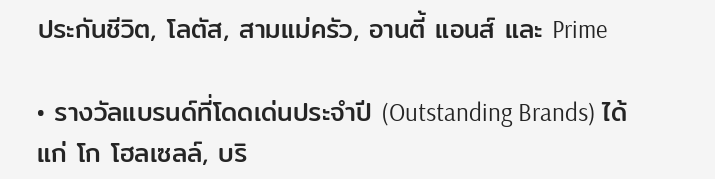ประกันชีวิต, โลตัส, สามแม่ครัว, อานตี้ แอนส์ และ Prime

• รางวัลแบรนด์ที่โดดเด่นประจำปี (Outstanding Brands) ได้แก่ โก โฮลเซลล์, บริ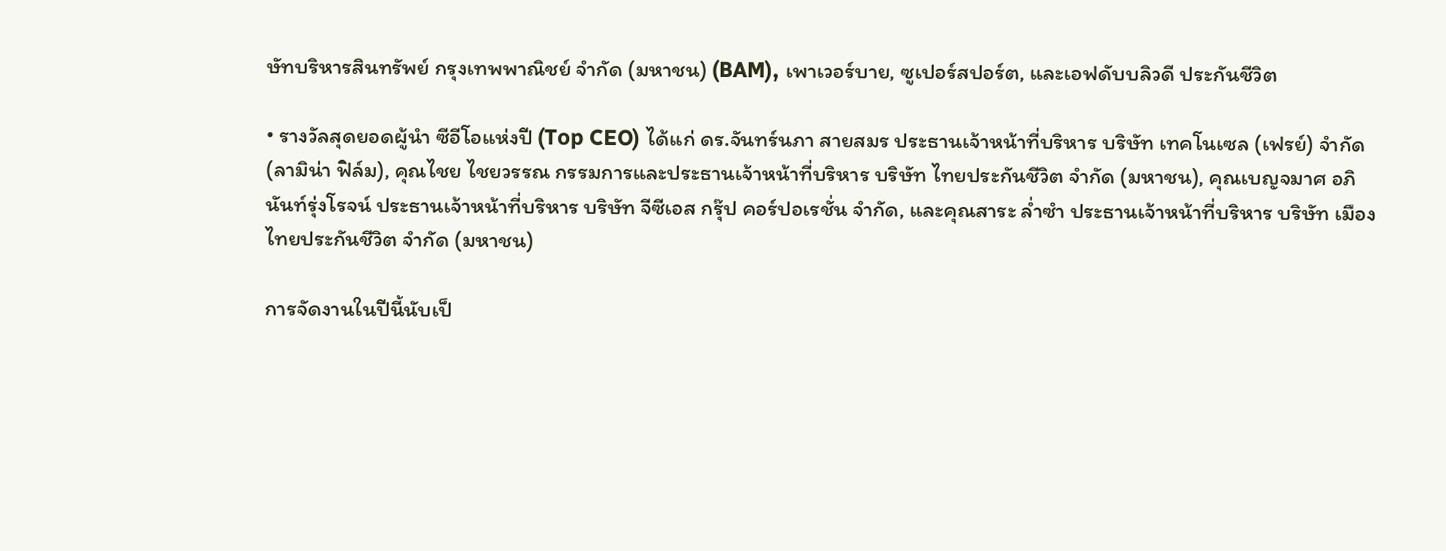ษัทบริหารสินทรัพย์ กรุงเทพพาณิชย์ จำกัด (มหาชน) (BAM), เพาเวอร์บาย, ซูเปอร์สปอร์ต, และเอฟดับบลิวดี ประกันชีวิต

• รางวัลสุดยอดผู้นำ ซีอีโอแห่งปี (Top CEO) ได้แก่ ดร.จันทร์นภา สายสมร ประธานเจ้าหน้าที่บริหาร บริษัท เทคโนเซล (เฟรย์) จำกัด (ลามิน่า ฟิล์ม), คุณไชย ไชยวรรณ กรรมการและประธานเจ้าหน้าที่บริหาร บริษัท ไทยประกันชีวิต จำกัด (มหาชน), คุณเบญจมาศ อภินันท์รุ่งโรจน์ ประธานเจ้าหน้าที่บริหาร บริษัท จีซีเอส กรุ๊ป คอร์ปอเรชั่น จำกัด, และคุณสาระ ล่ำซำ ประธานเจ้าหน้าที่บริหาร บริษัท เมืองไทยประกันชีวิต จำกัด (มหาชน)

การจัดงานในปีนี้นับเป็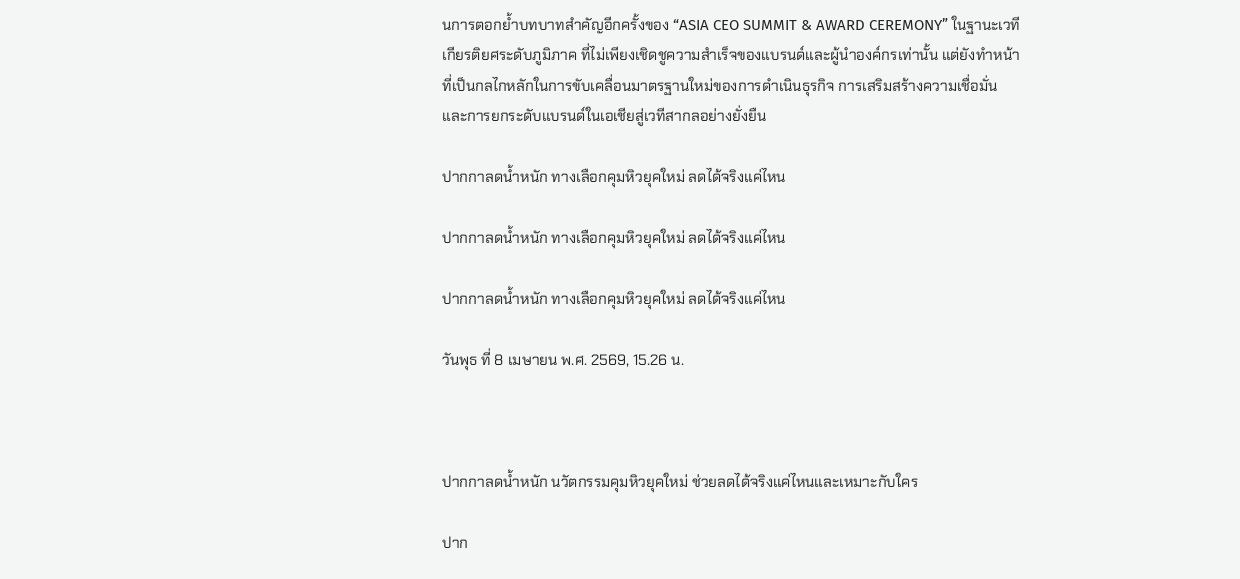นการตอกย้ำบทบาทสำคัญอีกครั้งของ “ASIA CEO SUMMIT & AWARD CEREMONY” ในฐานะเวทีเกียรติยศระดับภูมิภาค ที่ไม่เพียงเชิดชูความสำเร็จของแบรนด์และผู้นำองค์กรเท่านั้น แต่ยังทำหน้าที่เป็นกลไกหลักในการขับเคลื่อนมาตรฐานใหม่ของการดำเนินธุรกิจ การเสริมสร้างความเชื่อมั่น และการยกระดับแบรนด์ในเอเชียสู่เวทีสากลอย่างยั่งยืน

ปากกาลดน้ำหนัก ทางเลือกคุมหิวยุคใหม่ ลดได้จริงแค่ไหน

ปากกาลดน้ำหนัก ทางเลือกคุมหิวยุคใหม่ ลดได้จริงแค่ไหน

ปากกาลดน้ำหนัก ทางเลือกคุมหิวยุคใหม่ ลดได้จริงแค่ไหน

วันพุธ ที่ 8 เมษายน พ.ศ. 2569, 15.26 น.



ปากกาลดน้ำหนัก นวัตกรรมคุมหิวยุคใหม่ ช่วยลดได้จริงแค่ไหนและเหมาะกับใคร

ปาก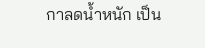กาลดน้ำหนัก เป็น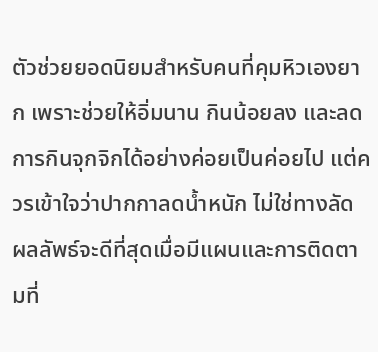ตัวช่วยยอดนิยมสำหรับคนที่คุมหิวเองยาก เพราะช่วยให้อิ่มนาน กินน้อยลง และลดการกินจุกจิกได้อย่างค่อยเป็นค่อยไป แต่ควรเข้าใจว่าปากกาลดน้ำหนัก ไม่ใช่ทางลัด ผลลัพธ์จะดีที่สุดเมื่อมีแผนและการติดตามที่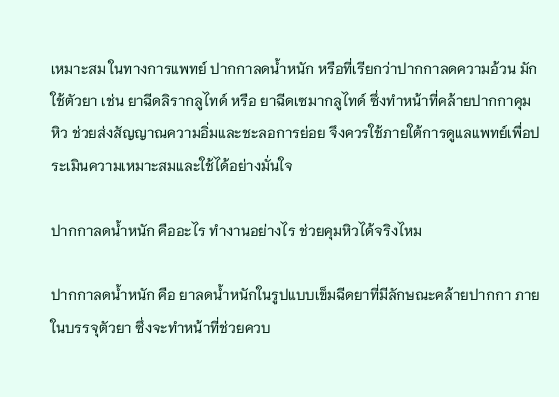เหมาะสม ในทางการแพทย์ ปากกาลดน้ำหนัก หรือที่เรียกว่าปากกาลดความอ้วน มักใช้ตัวยา เช่น ยาฉีดลิรากลูไทด์ หรือ ยาฉีดเซมากลูไทด์ ซึ่งทำหน้าที่คล้ายปากกาคุมหิว ช่วยส่งสัญญาณความอิ่มและชะลอการย่อย จึงควรใช้ภายใต้การดูแลแพทย์เพื่อประเมินความเหมาะสมและใช้ได้อย่างมั่นใจ

ปากกาลดน้ำหนัก คืออะไร ทำงานอย่างไร ช่วยคุมหิวได้จริงไหม

ปากกาลดน้ำหนัก คือ ยาลดน้ำหนักในรูปแบบเข็มฉีดยาที่มีลักษณะคล้ายปากกา ภายในบรรจุตัวยา ซึ่งจะทำหน้าที่ช่วยควบ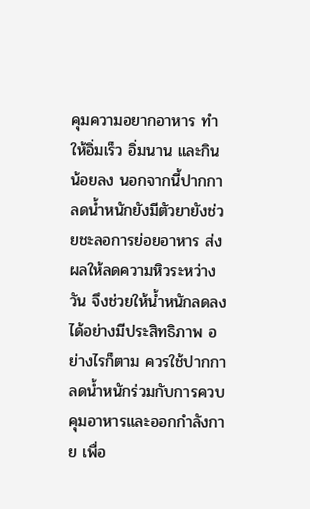คุมความอยากอาหาร ทำให้อิ่มเร็ว อิ่มนาน และกินน้อยลง นอกจากนี้ปากกาลดน้ำหนักยังมีตัวยายังช่วยชะลอการย่อยอาหาร ส่งผลให้ลดความหิวระหว่างวัน จึงช่วยให้น้ำหนักลดลงได้อย่างมีประสิทธิภาพ อย่างไรก็ตาม ควรใช้ปากกาลดน้ำหนักร่วมกับการควบคุมอาหารและออกกำลังกาย เพื่อ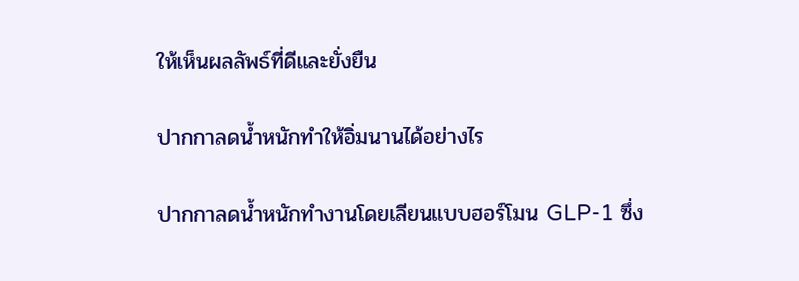ให้เห็นผลลัพธ์ที่ดีและยั่งยืน

ปากกาลดน้ำหนักทำให้อิ่มนานได้อย่างไร

ปากกาลดน้ำหนักทำงานโดยเลียนแบบฮอร์โมน GLP-1 ซึ่ง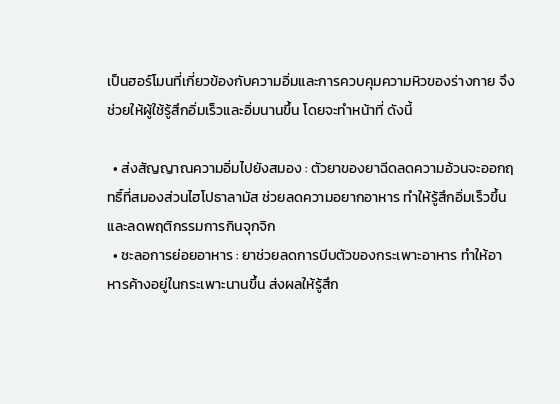เป็นฮอร์โมนที่เกี่ยวข้องกับความอิ่มและการควบคุมความหิวของร่างกาย จึงช่วยให้ผู้ใช้รู้สึกอิ่มเร็วและอิ่มนานขึ้น โดยจะทำหน้าที่ ดังนี้

  • ส่งสัญญาณความอิ่มไปยังสมอง : ตัวยาของยาฉีดลดความอ้วนจะออกฤทธิ์ที่สมองส่วนไฮโปธาลามัส ช่วยลดความอยากอาหาร ทำให้รู้สึกอิ่มเร็วขึ้น และลดพฤติกรรมการกินจุกจิก
  • ชะลอการย่อยอาหาร : ยาช่วยลดการบีบตัวของกระเพาะอาหาร ทำให้อาหารค้างอยู่ในกระเพาะนานขึ้น ส่งผลให้รู้สึก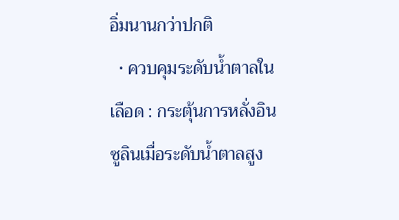อิ่มนานกว่าปกติ
  • ควบคุมระดับน้ำตาลในเลือด : กระตุ้นการหลั่งอินซูลินเมื่อระดับน้ำตาลสูง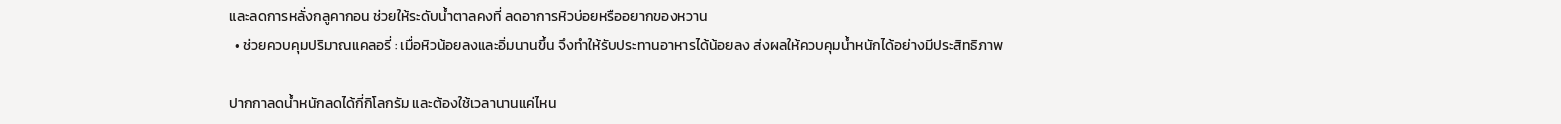และลดการหลั่งกลูคากอน ช่วยให้ระดับน้ำตาลคงที่ ลดอาการหิวบ่อยหรืออยากของหวาน
  • ช่วยควบคุมปริมาณแคลอรี่ : เมื่อหิวน้อยลงและอิ่มนานขึ้น จึงทำให้รับประทานอาหารได้น้อยลง ส่งผลให้ควบคุมน้ำหนักได้อย่างมีประสิทธิภาพ

ปากกาลดน้ำหนักลดได้กี่กิโลกรัม และต้องใช้เวลานานแค่ไหน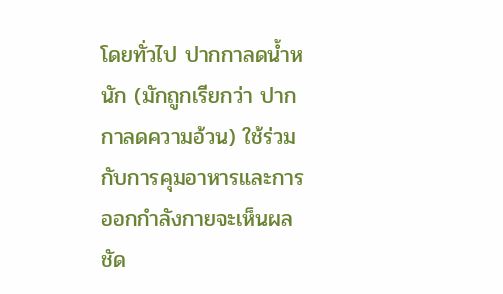โดยทั่วไป ปากกาลดน้ำหนัก (มักถูกเรียกว่า ปากกาลดความอ้วน) ใช้ร่วมกับการคุมอาหารและการออกกำลังกายจะเห็นผลชัด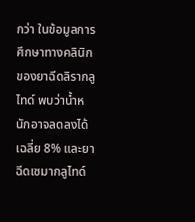กว่า ในข้อมูลการศึกษาทางคลินิกของยาฉีดลิรากลูไทด์ พบว่าน้ำหนักอาจลดลงได้ เฉลี่ย 8% และยาฉีดเซมากลูไทด์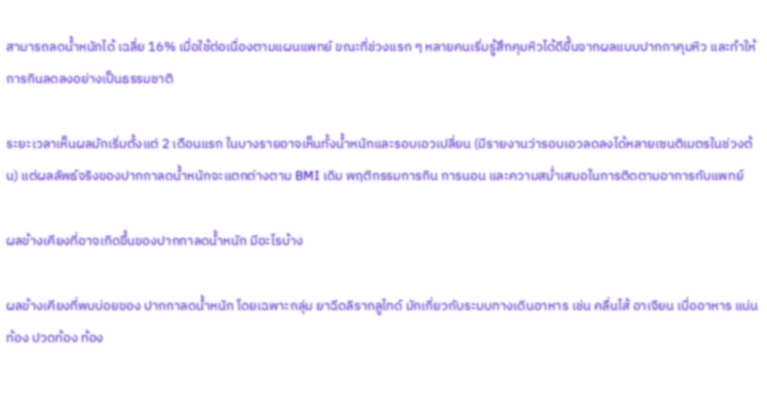สามารถลดน้ำหนักได้ เฉลี่ย 16% เมื่อใช้ต่อเนื่องตามแผนแพทย์ ขณะที่ช่วงแรก ๆ หลายคนเริ่มรู้สึกคุมหิวได้ดีขึ้นจากผลแบบปากกาคุมหิว และทำให้การกินลดลงอย่างเป็นธรรมชาติ

ระยะเวลาเห็นผลมักเริ่มตั้งแต่ 2 เดือนแรก ในบางรายอาจเห็นทั้งน้ำหนักและรอบเอวเปลี่ยน (มีรายงานว่ารอบเอวลดลงได้หลายเซนติเมตรในช่วงต้น) แต่ผลลัพธ์จริงของปากกาลดน้ำหนักจะแตกต่างตาม BMI เดิม พฤติกรรมการกิน การนอน และความสม่ำเสมอในการติดตามอาการกับแพทย์

ผลข้างเคียงที่อาจเกิดขึ้นของปากกาลดน้ำหนัก มีอะไรบ้าง

ผลข้างเคียงที่พบบ่อยของ ปากกาลดน้ำหนัก โดยเฉพาะกลุ่ม ยาฉีดลิรากลูไทด์ มักเกี่ยวกับระบบทางเดินอาหาร เช่น คลื่นไส้ อาเจียน เบื่ออาหาร แน่นท้อง ปวดท้อง ท้อง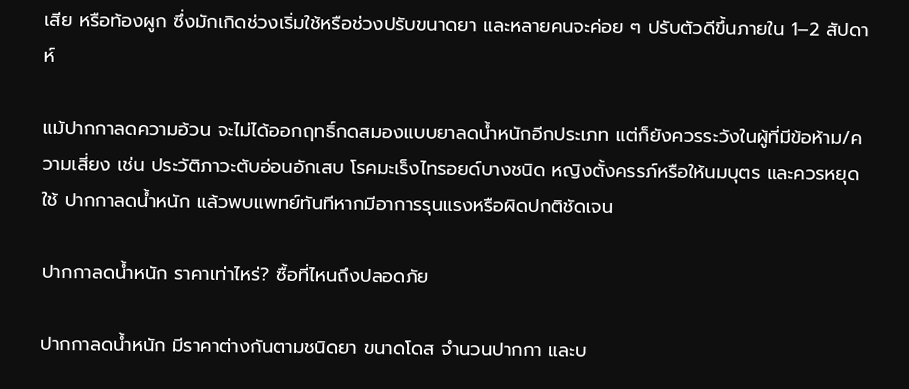เสีย หรือท้องผูก ซึ่งมักเกิดช่วงเริ่มใช้หรือช่วงปรับขนาดยา และหลายคนจะค่อย ๆ ปรับตัวดีขึ้นภายใน 1–2 สัปดาห์

แม้ปากกาลดความอ้วน จะไม่ได้ออกฤทธิ์กดสมองแบบยาลดน้ำหนักอีกประเภท แต่ก็ยังควรระวังในผู้ที่มีข้อห้าม/ความเสี่ยง เช่น ประวัติภาวะตับอ่อนอักเสบ โรคมะเร็งไทรอยด์บางชนิด หญิงตั้งครรภ์หรือให้นมบุตร และควรหยุดใช้ ปากกาลดน้ำหนัก แล้วพบแพทย์ทันทีหากมีอาการรุนแรงหรือผิดปกติชัดเจน

ปากกาลดน้ำหนัก ราคาเท่าไหร่? ซื้อที่ไหนถึงปลอดภัย

ปากกาลดน้ำหนัก มีราคาต่างกันตามชนิดยา ขนาดโดส จำนวนปากกา และบ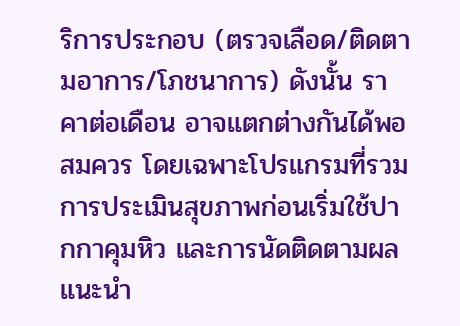ริการประกอบ (ตรวจเลือด/ติดตามอาการ/โภชนาการ) ดังนั้น ราคาต่อเดือน อาจแตกต่างกันได้พอสมควร โดยเฉพาะโปรแกรมที่รวมการประเมินสุขภาพก่อนเริ่มใช้ปากกาคุมหิว และการนัดติดตามผล แนะนำ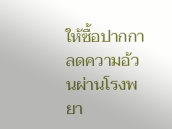ให้ซื้อปากกาลดความอ้วนผ่านโรงพยา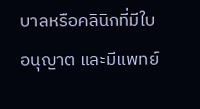บาลหรือคลินิกที่มีใบอนุญาต และมีแพทย์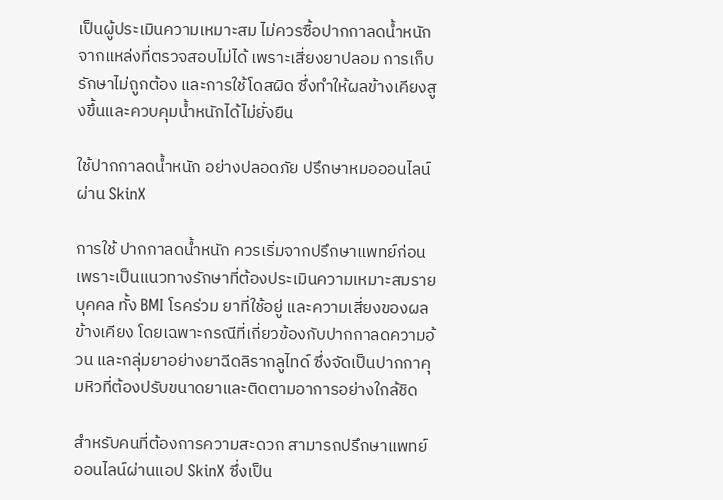เป็นผู้ประเมินความเหมาะสม ไม่ควรซื้อปากกาลดน้ำหนักจากแหล่งที่ตรวจสอบไม่ได้ เพราะเสี่ยงยาปลอม การเก็บรักษาไม่ถูกต้อง และการใช้โดสผิด ซึ่งทำให้ผลข้างเคียงสูงขึ้นและควบคุมน้ำหนักได้ไม่ยั่งยืน

ใช้ปากกาลดน้ำหนัก อย่างปลอดภัย ปรึกษาหมอออนไลน์ผ่าน SkinX

การใช้ ปากกาลดน้ำหนัก ควรเริ่มจากปรึกษาแพทย์ก่อน เพราะเป็นแนวทางรักษาที่ต้องประเมินความเหมาะสมรายบุคคล ทั้ง BMI โรคร่วม ยาที่ใช้อยู่ และความเสี่ยงของผลข้างเคียง โดยเฉพาะกรณีที่เกี่ยวข้องกับปากกาลดความอ้วน และกลุ่มยาอย่างยาฉีดลิรากลูไทด์ ซึ่งจัดเป็นปากกาคุมหิวที่ต้องปรับขนาดยาและติดตามอาการอย่างใกล้ชิด

สำหรับคนที่ต้องการความสะดวก สามารถปรึกษาแพทย์ออนไลน์ผ่านแอป SkinX ซึ่งเป็น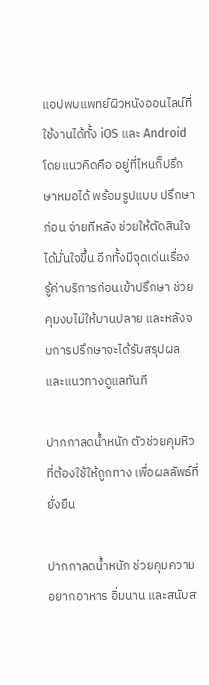แอปพบแพทย์ผิวหนังออนไลน์ที่ใช้งานได้ทั้ง iOS และ Android โดยแนวคิดคือ อยู่ที่ไหนก็ปรึกษาหมอได้ พร้อมรูปแบบ ปรึกษาก่อน จ่ายทีหลัง ช่วยให้ตัดสินใจได้มั่นใจขึ้น อีกทั้งมีจุดเด่นเรื่อง รู้ค่าบริการก่อนเข้าปรึกษา ช่วยคุมงบไม่ให้บานปลาย และหลังจบการปรึกษาจะได้รับสรุปผลและแนวทางดูแลทันที

ปากกาลดน้ำหนัก ตัวช่วยคุมหิวที่ต้องใช้ให้ถูกทาง เพื่อผลลัพธ์ที่ยั่งยืน

ปากกาลดน้ำหนัก ช่วยคุมความอยากอาหาร อิ่มนาน และสนับส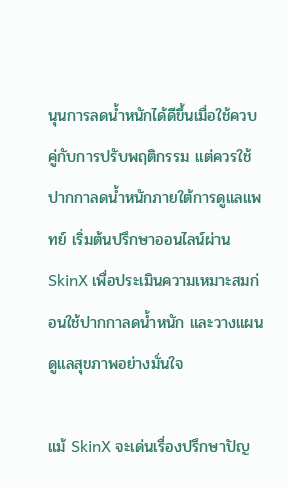นุนการลดน้ำหนักได้ดีขึ้นเมื่อใช้ควบคู่กับการปรับพฤติกรรม แต่ควรใช้ปากกาลดน้ำหนักภายใต้การดูแลแพทย์ เริ่มต้นปรึกษาออนไลน์ผ่าน SkinX เพื่อประเมินความเหมาะสมก่อนใช้ปากกาลดน้ำหนัก และวางแผนดูแลสุขภาพอย่างมั่นใจ

แม้ SkinX จะเด่นเรื่องปรึกษาปัญ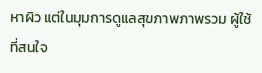หาผิว แต่ในมุมการดูแลสุขภาพภาพรวม ผู้ใช้ที่สนใจ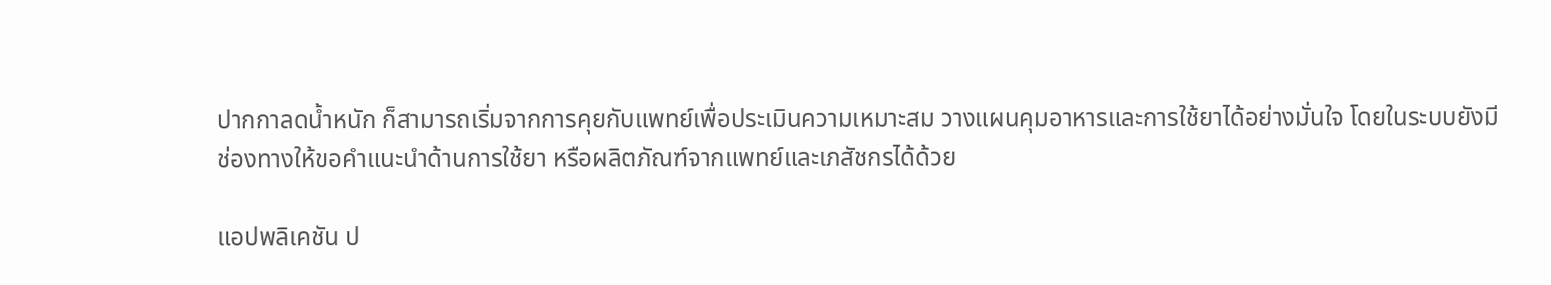ปากกาลดน้ำหนัก ก็สามารถเริ่มจากการคุยกับแพทย์เพื่อประเมินความเหมาะสม วางแผนคุมอาหารและการใช้ยาได้อย่างมั่นใจ โดยในระบบยังมีช่องทางให้ขอคำแนะนำด้านการใช้ยา หรือผลิตภัณฑ์จากแพทย์และเภสัชกรได้ด้วย

แอปพลิเคชัน ป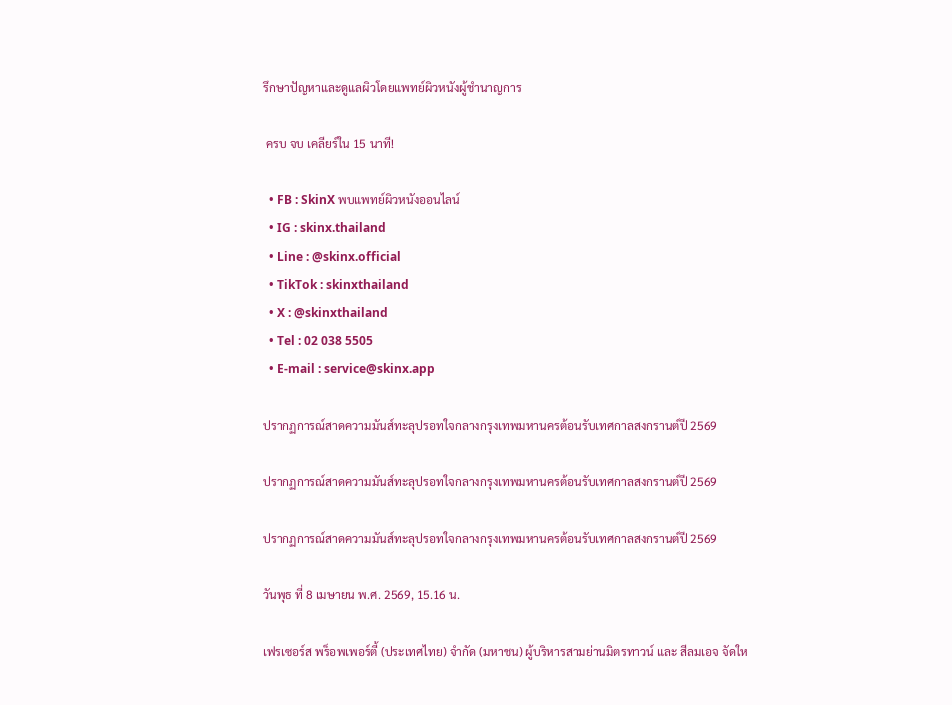รึกษาปัญหาและดูแลผิวโดยแพทย์ผิวหนังผู้ชำนาญการ

 ครบ จบ เคลียร์ใน 15 นาที!

  • FB : SkinX พบแพทย์ผิวหนังออนไลน์
  • IG : skinx.thailand
  • Line : @skinx.official
  • TikTok : skinxthailand
  • X : @skinxthailand
  • Tel : 02 038 5505
  • E-mail : service@skinx.app

ปรากฏการณ์สาดความมันส์ทะลุปรอทใจกลางกรุงเทพมหานครต้อนรับเทศกาลสงกรานต์ปี 2569

ปรากฏการณ์สาดความมันส์ทะลุปรอทใจกลางกรุงเทพมหานครต้อนรับเทศกาลสงกรานต์ปี 2569

ปรากฏการณ์สาดความมันส์ทะลุปรอทใจกลางกรุงเทพมหานครต้อนรับเทศกาลสงกรานต์ปี 2569

วันพุธ ที่ 8 เมษายน พ.ศ. 2569, 15.16 น.

เฟรเซอร์ส พร็อพเพอร์ตี้ (ประเทศไทย) จำกัด (มหาชน) ผู้บริหารสามย่านมิตรทาวน์ และ สีลมเอจ จัดให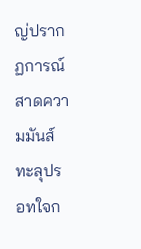ญ่ปรากฏการณ์สาดความมันส์ทะลุปรอทใจก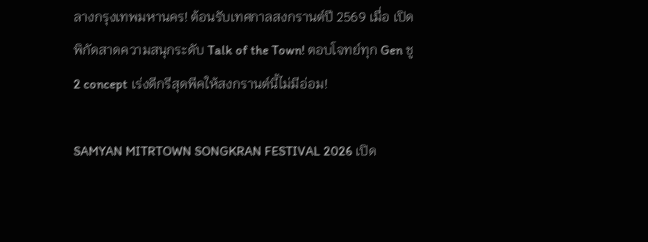ลางกรุงเทพมหานคร! ต้อนรับเทศกาลสงกรานต์ปี 2569 เมื่อ เปิดพิกัดสาดความสนุกระดับ Talk of the Town! ตอบโจทย์ทุก Gen ชู 2 concept เร่งดีกรีสุดพีคให้สงกรานต์นี้ไม่มีอ่อม!

SAMYAN MITRTOWN SONGKRAN FESTIVAL 2026 เปิด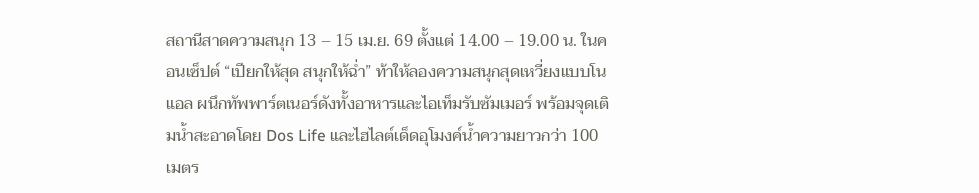สถานีสาดความสนุก 13 – 15 เม.ย. 69 ตั้งแต่ 14.00 – 19.00 น. ในคอนเซ็ปต์ “เปียกให้สุด สนุกให้ฉ่ำ” ท้าให้ลองความสนุกสุดเหวี่ยงแบบโนแอล ผนึกทัพพาร์ตเนอร์ดังทั้งอาหารและไอเท็มรับซัมเมอร์ พร้อมจุดเติมน้ำสะอาดโดย Dos Life และไฮไลต์เด็ดอุโมงค์น้ำความยาวกว่า 100 เมตร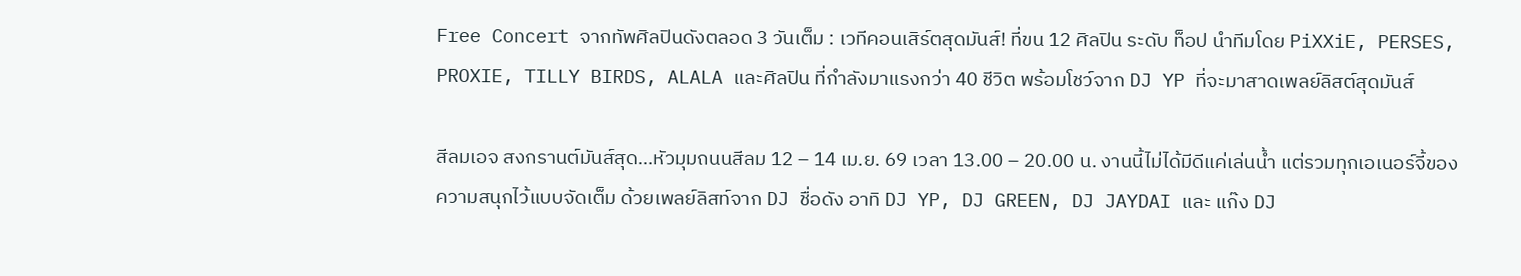Free Concert จากทัพศิลปินดังตลอด 3 วันเต็ม : เวทีคอนเสิร์ตสุดมันส์! ที่ขน 12 ศิลปิน ระดับ ท็อป นำทีมโดย PiXXiE, PERSES, PROXIE, TILLY BIRDS, ALALA และศิลปิน ที่กำลังมาแรงกว่า 40 ชีวิต พร้อมโชว์จาก DJ YP ที่จะมาสาดเพลย์ลิสต์สุดมันส์

สีลมเอจ สงกรานต์มันส์สุด…หัวมุมถนนสีลม 12 – 14 เม.ย. 69 เวลา 13.00 – 20.00 น. งานนี้ไม่ได้มีดีแค่เล่นน้ำ แต่รวมทุกเอเนอร์จี้ของความสนุกไว้แบบจัดเต็ม ด้วยเพลย์ลิสท์จาก DJ ชื่อดัง อาทิ DJ YP, DJ GREEN, DJ JAYDAI และ แก๊ง DJ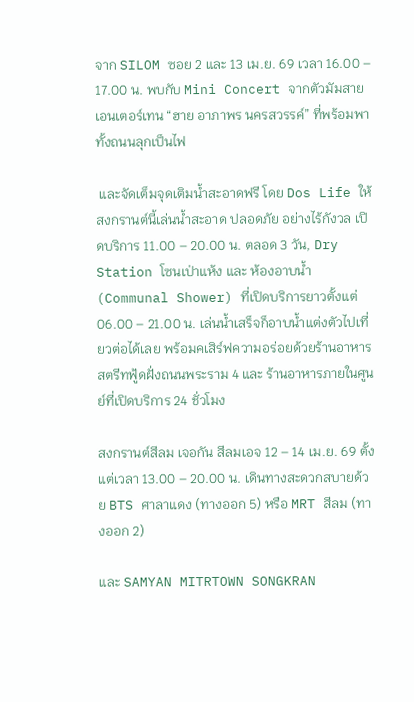จาก SILOM ซอย 2 และ 13 เม.ย. 69 เวลา 16.00 – 17.00 น. พบกับ Mini Concert จากตัวมัมสายเอนเตอร์เทน “ฮาย อาภาพร นครสวรรค์” ที่พร้อมพาทั้งถนนลุกเป็นไฟ

 และจัดเต็มจุดเติมน้ำสะอาดฟรี โดย Dos Life ให้สงกรานต์นี้เล่นน้ำสะอาด ปลอดภัย อย่างไร้กังวล เปิดบริการ 11.00 – 20.00 น. ตลอด 3 วัน, Dry Station โซนเป่าแห้ง และ ห้องอาบน้ำ (Communal Shower) ที่เปิดบริการยาวตั้งแต่ 06.00 – 21.00 น. เล่นน้ำเสร็จก็อาบน้ำแต่งตัวไปเที่ยวต่อได้เลย พร้อมคเสิร์ฟความอร่อยด้วยร้านอาหารสตรีทฟู้ดฝั่งถนนพระราม 4 และ ร้านอาหารภายในศูนย์ที่เปิดบริการ 24 ชั่วโมง

สงกรานต์สีลม เจอกัน สีลมเอจ 12 – 14 เม.ย. 69 ตั้งแต่เวลา 13.00 – 20.00 น. เดินทางสะดวกสบายด้วย BTS ศาลาแดง (ทางออก 5) หรือ MRT สีลม (ทางออก 2)

และ SAMYAN MITRTOWN SONGKRAN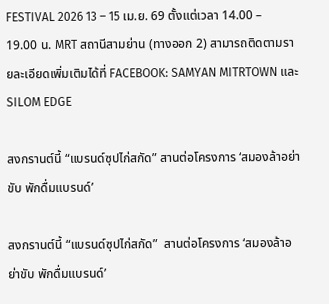FESTIVAL 2026 13 – 15 เม.ย. 69 ตั้งแต่เวลา 14.00 – 19.00 น. MRT สถานีสามย่าน (ทางออก 2) สามารถติดตามรายละเอียดเพิ่มเติมได้ที่ FACEBOOK: SAMYAN MITRTOWN และ SILOM EDGE

สงกรานต์นี้ “แบรนด์ซุปไก่สกัด” สานต่อโครงการ ‘สมองล้าอย่าขับ พักดื่มแบรนด์’

สงกรานต์นี้ “แบรนด์ซุปไก่สกัด”  สานต่อโครงการ ‘สมองล้าอย่าขับ พักดื่มแบรนด์’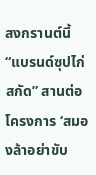สงกรานต์นี้ “แบรนด์ซุปไก่สกัด” สานต่อโครงการ ‘สมองล้าอย่าขับ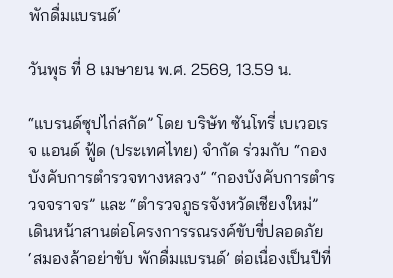พักดื่มแบรนด์’

วันพุธ ที่ 8 เมษายน พ.ศ. 2569, 13.59 น.

“แบรนด์ซุปไก่สกัด” โดย บริษัท ซันโทรี่ เบเวอเรจ แอนด์ ฟู้ด (ประเทศไทย) จำกัด ร่วมกับ “กองบังคับการตำรวจทางหลวง” “กองบังคับการตำรวจจราจร” และ “ตำรวจภูธรจังหวัดเชียงใหม่” เดินหน้าสานต่อโครงการรณรงค์ขับขี่ปลอดภัย ‘สมองล้าอย่าขับ พักดื่มแบรนด์’ ต่อเนื่องเป็นปีที่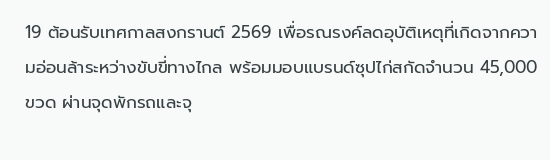19 ต้อนรับเทศกาลสงกรานต์ 2569 เพื่อรณรงค์ลดอุบัติเหตุที่เกิดจากความอ่อนล้าระหว่างขับขี่ทางไกล พร้อมมอบแบรนด์ซุปไก่สกัดจำนวน 45,000 ขวด ผ่านจุดพักรถและจุ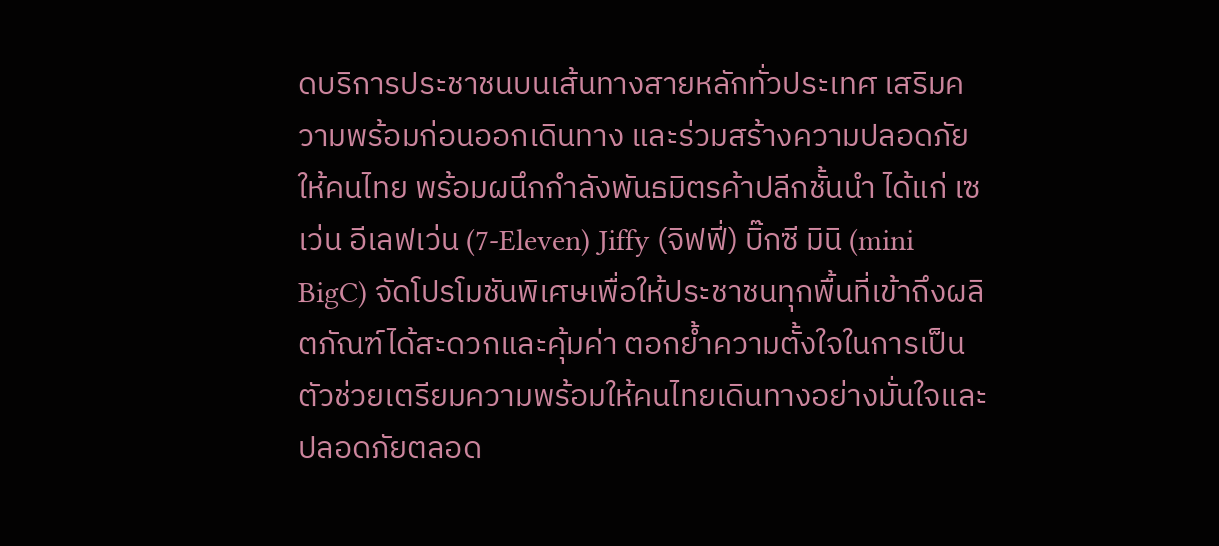ดบริการประชาชนบนเส้นทางสายหลักทั่วประเทศ เสริมความพร้อมก่อนออกเดินทาง และร่วมสร้างความปลอดภัยให้คนไทย พร้อมผนึกกำลังพันธมิตรค้าปลีกชั้นนำ ได้แก่ เซเว่น อีเลฟเว่น (7-Eleven) Jiffy (จิฟฟี่) บิ๊กซี มินิ (mini BigC) จัดโปรโมชันพิเศษเพื่อให้ประชาชนทุกพื้นที่เข้าถึงผลิตภัณฑ์ได้สะดวกและคุ้มค่า ตอกย้ำความตั้งใจในการเป็นตัวช่วยเตรียมความพร้อมให้คนไทยเดินทางอย่างมั่นใจและปลอดภัยตลอด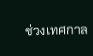ช่วงเทศกาล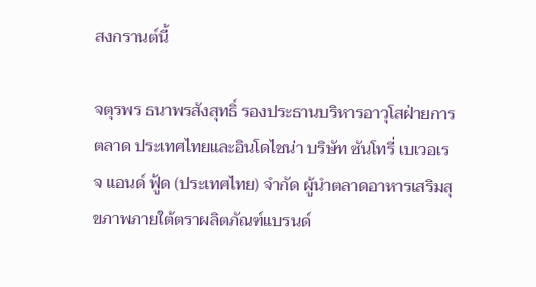สงกรานต์นี้

จตุรพร ธนาพรสังสุทธิ์ รองประธานบริหารอาวุโสฝ่ายการตลาด ประเทศไทยและอินโดไชน่า บริษัท ซันโทรี่ เบเวอเรจ แอนด์ ฟู้ด (ประเทศไทย) จำกัด ผู้นำตลาดอาหารเสริมสุขภาพภายใต้ตราผลิตภัณฑ์แบรนด์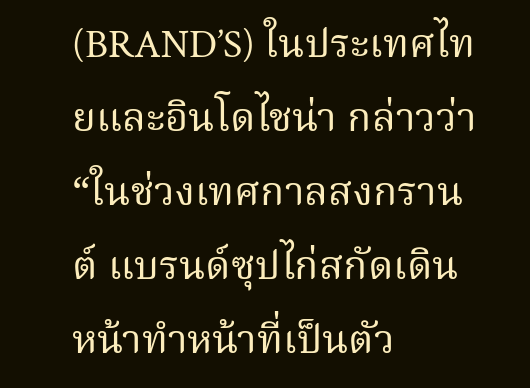(BRAND’S) ในประเทศไทยและอินโดไชน่า กล่าวว่า “ในช่วงเทศกาลสงกรานต์ แบรนด์ซุปไก่สกัดเดินหน้าทำหน้าที่เป็นตัว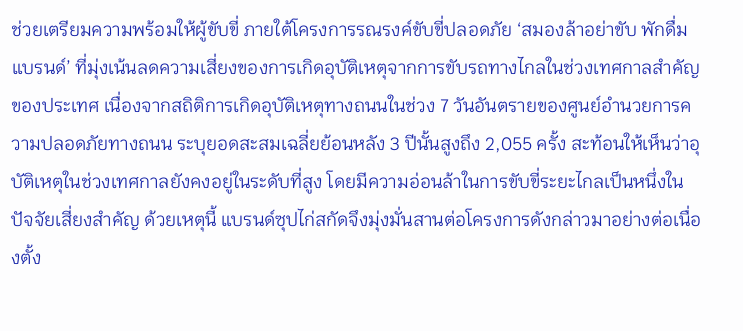ช่วยเตรียมความพร้อมให้ผู้ขับขี่ ภายใต้โครงการรณรงค์ขับขี่ปลอดภัย ‘สมองล้าอย่าขับ พักดื่มแบรนด์’ ที่มุ่งเน้นลดความเสี่ยงของการเกิดอุบัติเหตุจากการขับรถทางไกลในช่วงเทศกาลสำคัญของประเทศ เนื่องจากสถิติการเกิดอุบัติเหตุทางถนนในช่วง 7 วันอันตรายของศูนย์อำนวยการความปลอดภัยทางถนน ระบุยอดสะสมเฉลี่ยย้อนหลัง 3 ปีนั้นสูงถึง 2,055 ครั้ง สะท้อนให้เห็นว่าอุบัติเหตุในช่วงเทศกาลยังคงอยู่ในระดับที่สูง โดยมีความอ่อนล้าในการขับขี่ระยะไกลเป็นหนึ่งในปัจจัยเสี่ยงสำคัญ ด้วยเหตุนี้ แบรนด์ซุปไก่สกัดจึงมุ่งมั่นสานต่อโครงการดังกล่าวมาอย่างต่อเนื่องตั้ง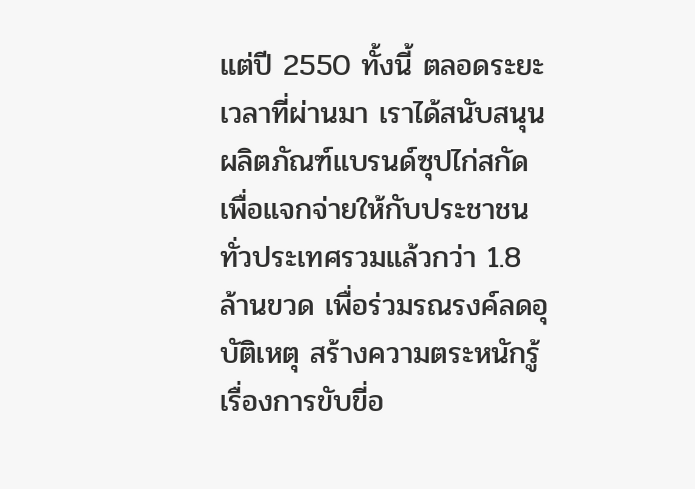แต่ปี 2550 ทั้งนี้ ตลอดระยะเวลาที่ผ่านมา เราได้สนับสนุนผลิตภัณฑ์แบรนด์ซุปไก่สกัดเพื่อแจกจ่ายให้กับประชาชนทั่วประเทศรวมแล้วกว่า 1.8 ล้านขวด เพื่อร่วมรณรงค์ลดอุบัติเหตุ สร้างความตระหนักรู้เรื่องการขับขี่อ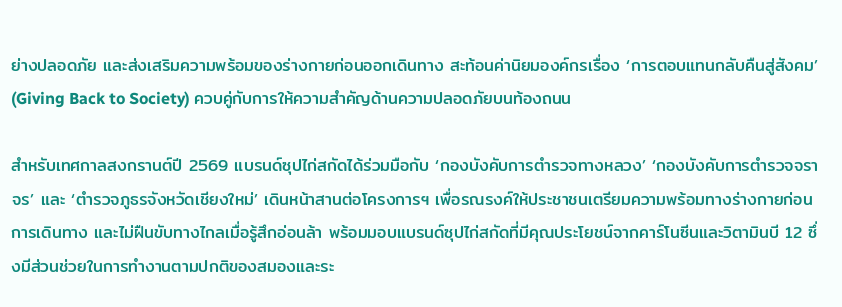ย่างปลอดภัย และส่งเสริมความพร้อมของร่างกายก่อนออกเดินทาง สะท้อนค่านิยมองค์กรเรื่อง ‘การตอบแทนกลับคืนสู่สังคม’ (Giving Back to Society) ควบคู่กับการให้ความสำคัญด้านความปลอดภัยบนท้องถนน

สำหรับเทศกาลสงกรานต์ปี 2569 แบรนด์ซุปไก่สกัดได้ร่วมมือกับ ‘กองบังคับการตำรวจทางหลวง’ ‘กองบังคับการตำรวจจราจร’ และ ‘ตำรวจภูธรจังหวัดเชียงใหม่’ เดินหน้าสานต่อโครงการฯ เพื่อรณรงค์ให้ประชาชนเตรียมความพร้อมทางร่างกายก่อนการเดินทาง และไม่ฝืนขับทางไกลเมื่อรู้สึกอ่อนล้า พร้อมมอบแบรนด์ซุปไก่สกัดที่มีคุณประโยชน์จากคาร์โนซีนและวิตามินบี 12 ซึ่งมีส่วนช่วยในการทำงานตามปกติของสมองและระ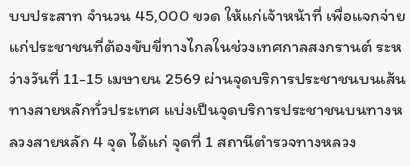บบประสาท จำนวน 45,000 ขวด ให้แก่เจ้าหน้าที่ เพื่อแจกจ่ายแก่ประชาชนที่ต้องขับขี่ทางไกลในช่วงเทศกาลสงกรานต์ ระหว่างวันที่ 11-15 เมษายน 2569 ผ่านจุดบริการประชาชนบนเส้นทางสายหลักทั่วประเทศ แบ่งเป็นจุดบริการประชาชนบนทางหลวงสายหลัก 4 จุด ได้แก่ จุดที่ 1 สถานีตำรวจทางหลวง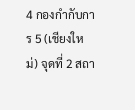4 กองกำกับการ 5 (เชียงใหม่) จุดที่ 2 สถา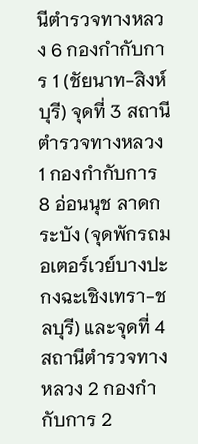นีตำรวจทางหลวง 6 กองกำกับการ 1 (ชัยนาท-สิงห์บุรี) จุดที่ 3 สถานีตำรวจทางหลวง 1 กองกำกับการ 8 อ่อนนุช ลาดกระบัง (จุดพักรถมอเตอร์เวย์บางปะกงฉะเชิงเทรา-ชลบุรี) และจุดที่ 4 สถานีตำรวจทางหลวง 2 กองกำกับการ 2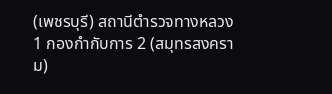(เพชรบุรี) สถานีตำรวจทางหลวง 1 กองกำกับการ 2 (สมุทรสงคราม)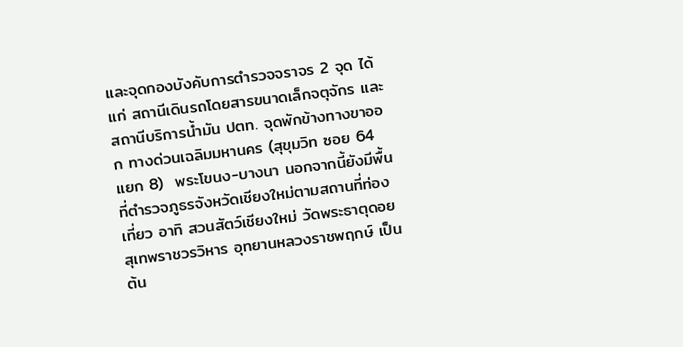และจุดกองบังคับการตำรวจจราจร 2 จุด ได้แก่ สถานีเดินรถโดยสารขนาดเล็กจตุจักร และสถานีบริการน้ำมัน ปตท. จุดพักข้างทางขาออก ทางด่วนเฉลิมมหานคร (สุขุมวิท ซอย 64 แยก 8)  พระโขนง-บางนา นอกจากนี้ยังมีพื้นที่ตำรวจภูธรจังหวัดเชียงใหม่ตามสถานที่ท่องเที่ยว อาทิ สวนสัตว์เชียงใหม่ วัดพระธาตุดอยสุเทพราชวรวิหาร อุทยานหลวงราชพฤกษ์ เป็นต้น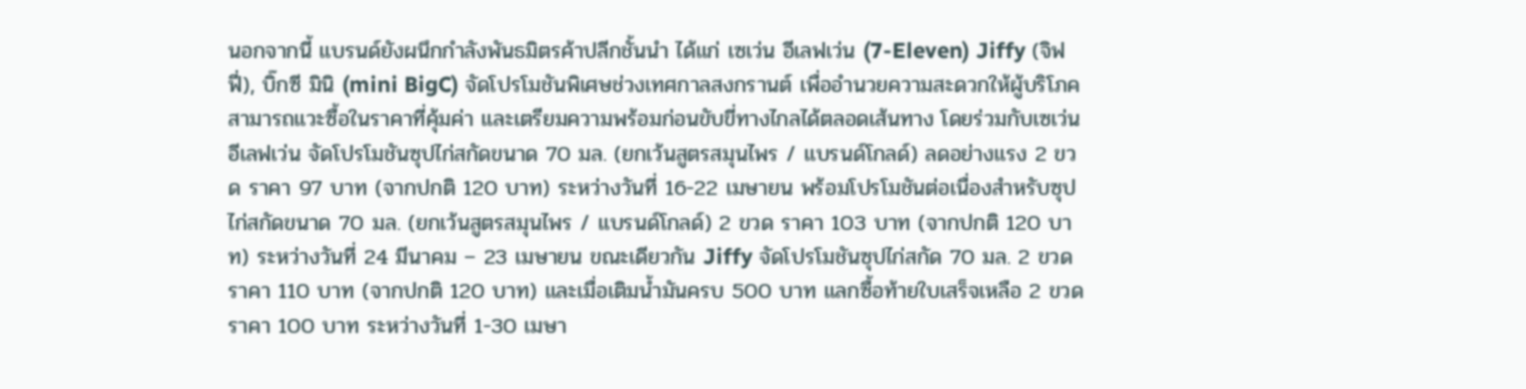นอกจากนี้ แบรนด์ยังผนึกกำลังพันธมิตรค้าปลีกชั้นนำ ได้แก่ เซเว่น อีเลฟเว่น (7-Eleven) Jiffy (จิฟฟี่), บิ๊กซี มินิ (mini BigC) จัดโปรโมชันพิเศษช่วงเทศกาลสงกรานต์ เพื่ออำนวยความสะดวกให้ผู้บริโภคสามารถแวะซื้อในราคาที่คุ้มค่า และเตรียมความพร้อมก่อนขับขี่ทางไกลได้ตลอดเส้นทาง โดยร่วมกับเซเว่น อีเลฟเว่น จัดโปรโมชันซุปไก่สกัดขนาด 70 มล. (ยกเว้นสูตรสมุนไพร / แบรนด์โกลด์) ลดอย่างแรง 2 ขวด ราคา 97 บาท (จากปกติ 120 บาท) ระหว่างวันที่ 16-22 เมษายน พร้อมโปรโมชันต่อเนื่องสำหรับซุปไก่สกัดขนาด 70 มล. (ยกเว้นสูตรสมุนไพร / แบรนด์โกลด์) 2 ขวด ราคา 103 บาท (จากปกติ 120 บาท) ระหว่างวันที่ 24 มีนาคม – 23 เมษายน ขณะเดียวกัน Jiffy จัดโปรโมชันซุปไก่สกัด 70 มล. 2 ขวด ราคา 110 บาท (จากปกติ 120 บาท) และเมื่อเติมน้ำมันครบ 500 บาท แลกซื้อท้ายใบเสร็จเหลือ 2 ขวด ราคา 100 บาท ระหว่างวันที่ 1-30 เมษา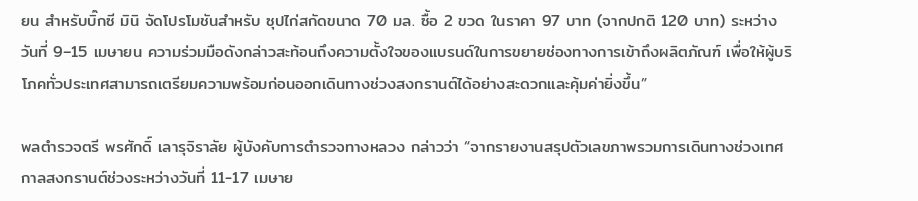ยน สำหรับบิ๊กซี มินิ จัดโปรโมชันสำหรับ ซุปไก่สกัดขนาด 70 มล. ซื้อ 2 ขวด ในราคา 97 บาท (จากปกติ 120 บาท) ระหว่างวันที่ 9–15 เมษายน ความร่วมมือดังกล่าวสะท้อนถึงความตั้งใจของแบรนด์ในการขยายช่องทางการเข้าถึงผลิตภัณฑ์ เพื่อให้ผู้บริโภคทั่วประเทศสามารถเตรียมความพร้อมก่อนออกเดินทางช่วงสงกรานต์ได้อย่างสะดวกและคุ้มค่ายิ่งขึ้น”

พลตำรวจตรี พรศักดิ์ เลารุจิราลัย ผู้บังคับการตำรวจทางหลวง กล่าวว่า “จากรายงานสรุปตัวเลขภาพรวมการเดินทางช่วงเทศกาลสงกรานต์ช่วงระหว่างวันที่ 11-17 เมษาย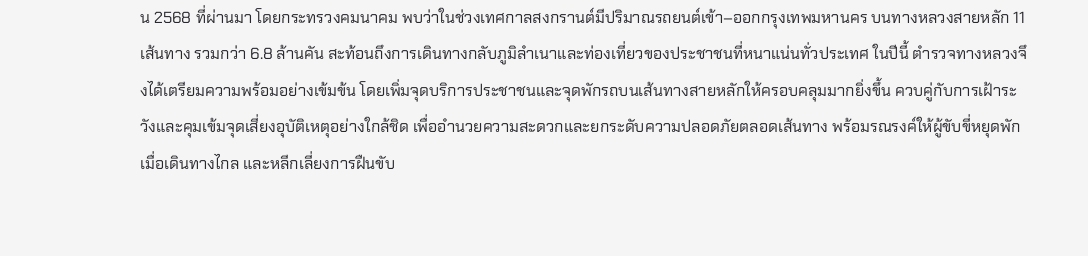น 2568 ที่ผ่านมา โดยกระทรวงคมนาคม พบว่าในช่วงเทศกาลสงกรานต์มีปริมาณรถยนต์เข้า–ออกกรุงเทพมหานคร บนทางหลวงสายหลัก 11 เส้นทาง รวมกว่า 6.8 ล้านคัน สะท้อนถึงการเดินทางกลับภูมิลำเนาและท่องเที่ยวของประชาชนที่หนาแน่นทั่วประเทศ ในปีนี้ ตำรวจทางหลวงจึงได้เตรียมความพร้อมอย่างเข้มข้น โดยเพิ่มจุดบริการประชาชนและจุดพักรถบนเส้นทางสายหลักให้ครอบคลุมมากยิ่งขึ้น ควบคู่กับการเฝ้าระวังและคุมเข้มจุดเสี่ยงอุบัติเหตุอย่างใกล้ชิด เพื่ออำนวยความสะดวกและยกระดับความปลอดภัยตลอดเส้นทาง พร้อมรณรงค์ให้ผู้ขับขี่หยุดพักเมื่อเดินทางไกล และหลีกเลี่ยงการฝืนขับ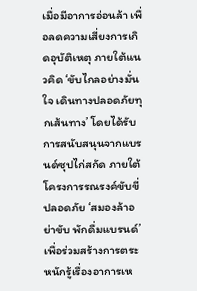เมื่อมีอาการอ่อนล้า เพื่อลดความเสี่ยงการเกิดอุบัติเหตุ ภายใต้แนวคิด ‘ขับไกลอย่างมั่นใจ เดินทางปลอดภัยทุกเส้นทาง’ โดยได้รับการสนับสนุนจากแบรนด์ซุปไก่สกัด ภายใต้โครงการรณรงค์ขับขี่ปลอดภัย ‘สมองล้าอย่าขับ พักดื่มแบรนด์’ เพื่อร่วมสร้างการตระหนักรู้เรื่องอาการเห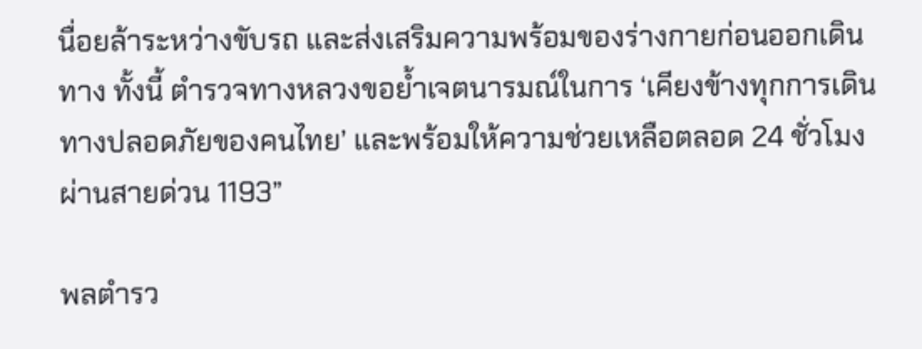นื่อยล้าระหว่างขับรถ และส่งเสริมความพร้อมของร่างกายก่อนออกเดินทาง ทั้งนี้ ตำรวจทางหลวงขอย้ำเจตนารมณ์ในการ ‘เคียงข้างทุกการเดินทางปลอดภัยของคนไทย’ และพร้อมให้ความช่วยเหลือตลอด 24 ชั่วโมง ผ่านสายด่วน 1193”

พลตำรว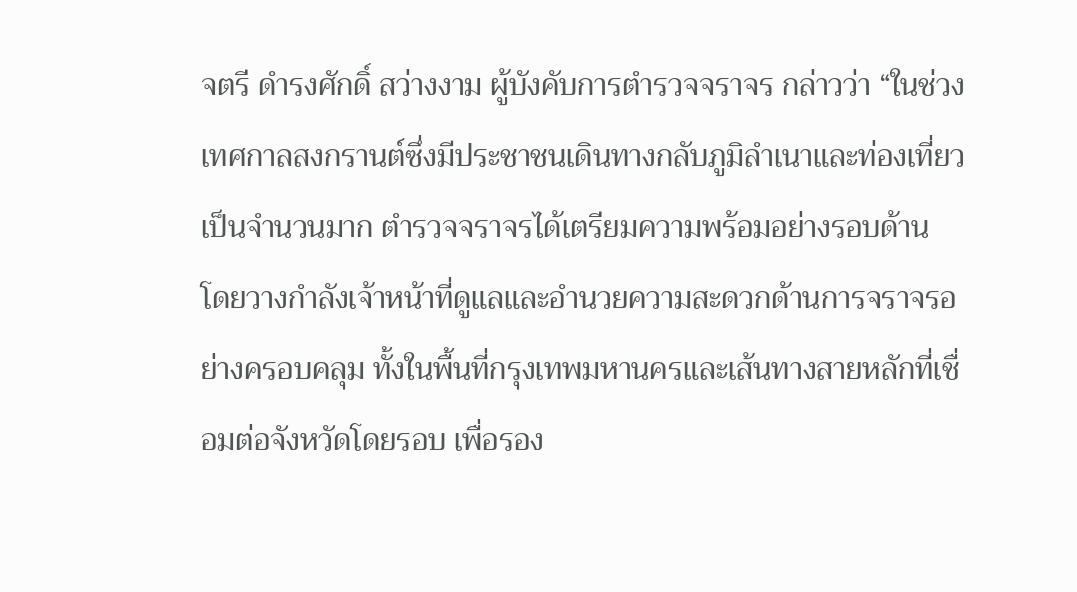จตรี ดำรงศักดิ์ สว่างงาม ผู้บังคับการตำรวจจราจร กล่าวว่า “ในช่วงเทศกาลสงกรานต์ซึ่งมีประชาชนเดินทางกลับภูมิลำเนาและท่องเที่ยวเป็นจำนวนมาก ตำรวจจราจรได้เตรียมความพร้อมอย่างรอบด้าน โดยวางกำลังเจ้าหน้าที่ดูแลและอำนวยความสะดวกด้านการจราจรอย่างครอบคลุม ทั้งในพื้นที่กรุงเทพมหานครและเส้นทางสายหลักที่เชื่อมต่อจังหวัดโดยรอบ เพื่อรอง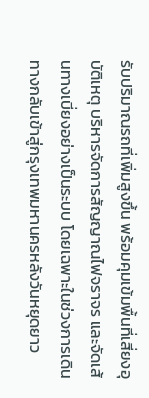รับปริมาณรถที่เพิ่มสูงขึ้น พร้อมคุมเข้มพื้นที่เสี่ยงอุบัติเหตุ บริหารจัดการสัญญาณไฟจราจร และจัดเส้นทางเบี่ยงอย่างเป็นระบบ โดยเฉพาะในช่วงการเดินทางกลับเข้าสู่กรุงเทพมหานครหลังวันหยุดยาว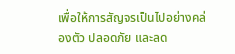เพื่อให้การสัญจรเป็นไปอย่างคล่องตัว ปลอดภัย และลด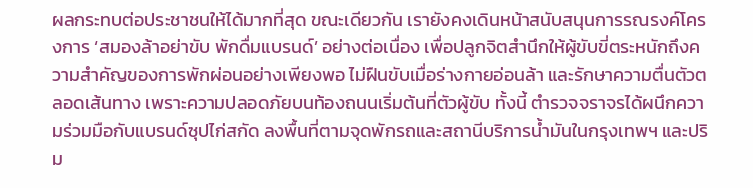ผลกระทบต่อประชาชนให้ได้มากที่สุด ขณะเดียวกัน เรายังคงเดินหน้าสนับสนุนการรณรงค์โครงการ ‘สมองล้าอย่าขับ พักดื่มแบรนด์’ อย่างต่อเนื่อง เพื่อปลูกจิตสำนึกให้ผู้ขับขี่ตระหนักถึงความสำคัญของการพักผ่อนอย่างเพียงพอ ไม่ฝืนขับเมื่อร่างกายอ่อนล้า และรักษาความตื่นตัวตลอดเส้นทาง เพราะความปลอดภัยบนท้องถนนเริ่มต้นที่ตัวผู้ขับ ทั้งนี้ ตำรวจจราจรได้ผนึกความร่วมมือกับแบรนด์ซุปไก่สกัด ลงพื้นที่ตามจุดพักรถและสถานีบริการน้ำมันในกรุงเทพฯ และปริม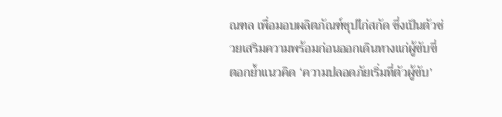ณฑล เพื่อมอบผลิตภัณฑ์ซุปไก่สกัด ซึ่งเป็นตัวช่วยเสริมความพร้อมก่อนออกเดินทางแก่ผู้ขับขี่ ตอกย้ำแนวคิด ‘ความปลอดภัยเริ่มที่ตัวผู้ขับ’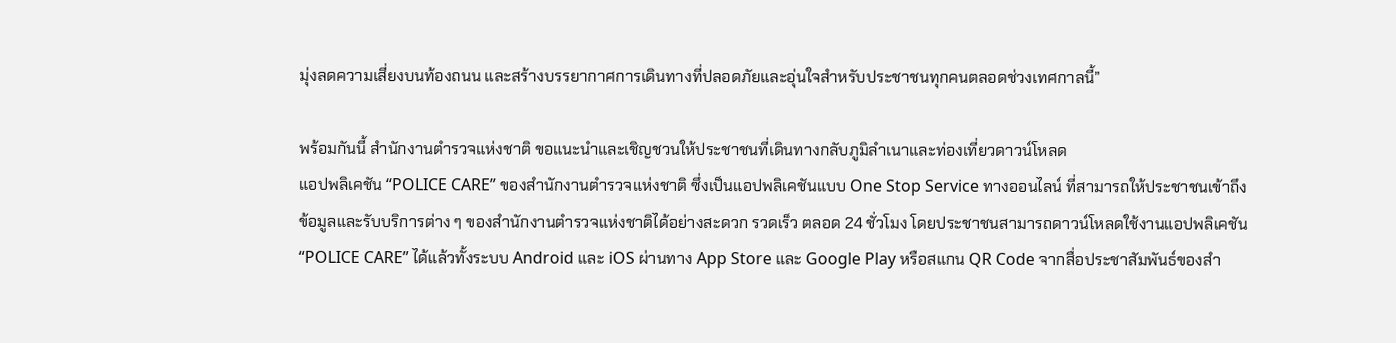มุ่งลดความเสี่ยงบนท้องถนน และสร้างบรรยากาศการเดินทางที่ปลอดภัยและอุ่นใจสำหรับประชาชนทุกคนตลอดช่วงเทศกาลนี้”

พร้อมกันนี้ สำนักงานตำรวจแห่งชาติ ขอแนะนำและเชิญชวนให้ประชาชนที่เดินทางกลับภูมิลำเนาและท่องเที่ยวดาวน์โหลด
แอปพลิเคชัน “POLICE CARE” ของสำนักงานตำรวจแห่งชาติ ซึ่งเป็นแอปพลิเคชันแบบ One Stop Service ทางออนไลน์ ที่สามารถให้ประชาชนเข้าถึงข้อมูลและรับบริการต่าง ๆ ของสำนักงานตำรวจแห่งชาติได้อย่างสะดวก รวดเร็ว ตลอด 24 ชั่วโมง โดยประชาชนสามารถดาวน์โหลดใช้งานแอปพลิเคชัน “POLICE CARE” ได้แล้วทั้งระบบ Android และ iOS ผ่านทาง App Store และ Google Play หรือสแกน QR Code จากสื่อประชาสัมพันธ์ของสำ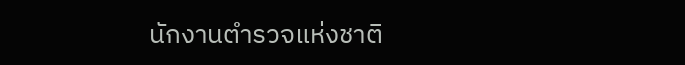นักงานตำรวจแห่งชาติ